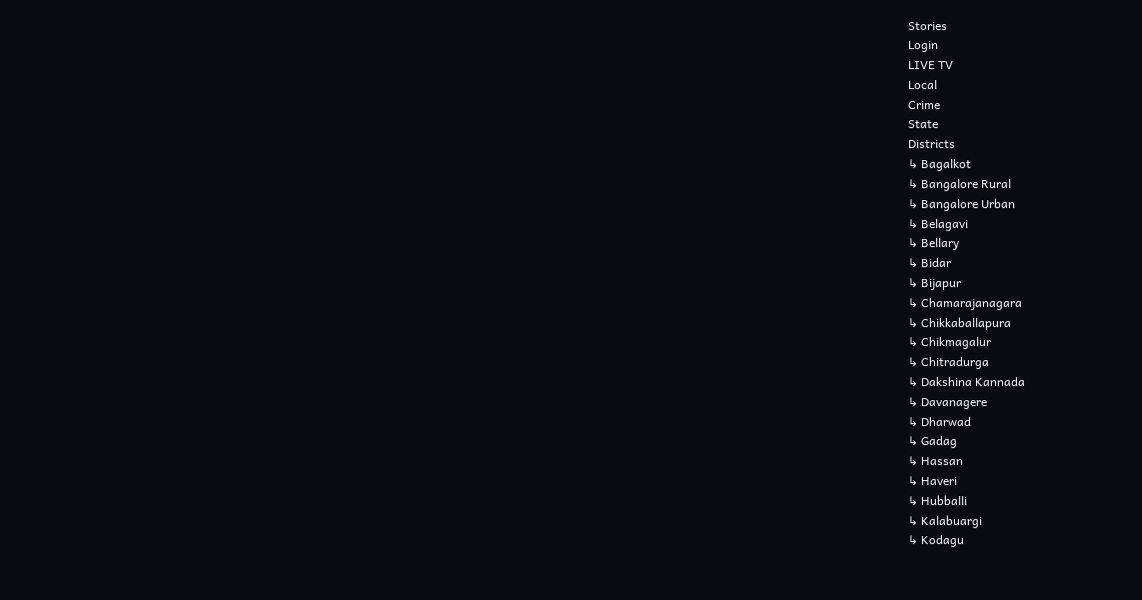Stories
Login
LIVE TV
Local
Crime
State
Districts
↳ Bagalkot
↳ Bangalore Rural
↳ Bangalore Urban
↳ Belagavi
↳ Bellary
↳ Bidar
↳ Bijapur
↳ Chamarajanagara
↳ Chikkaballapura
↳ Chikmagalur
↳ Chitradurga
↳ Dakshina Kannada
↳ Davanagere
↳ Dharwad
↳ Gadag
↳ Hassan
↳ Haveri
↳ Hubballi
↳ Kalabuargi
↳ Kodagu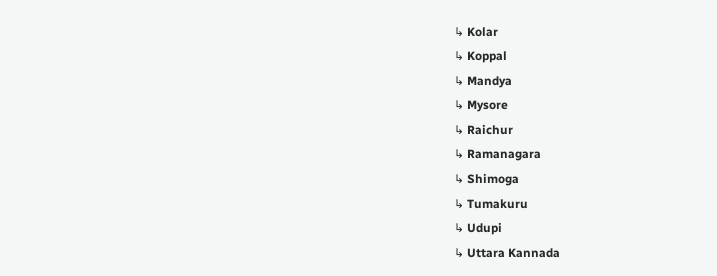↳ Kolar
↳ Koppal
↳ Mandya
↳ Mysore
↳ Raichur
↳ Ramanagara
↳ Shimoga
↳ Tumakuru
↳ Udupi
↳ Uttara Kannada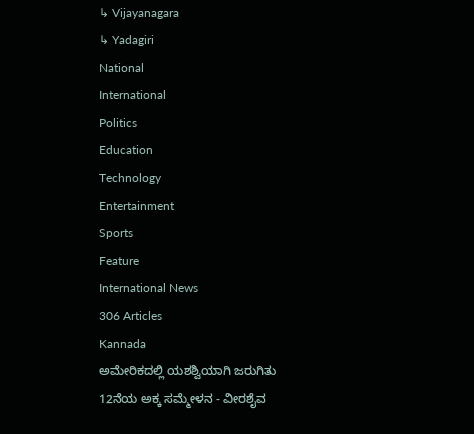↳ Vijayanagara
↳ Yadagiri
National
International
Politics
Education
Technology
Entertainment
Sports
Feature
International News
306 Articles
Kannada
ಅಮೇರಿಕದಲ್ಲಿ ಯಶಶ್ವಿಯಾಗಿ ಜರುಗಿತು 12ನೆಯ ಅಕ್ಕ ಸಮ್ಮೇಳನ - ವೀರಶೈವ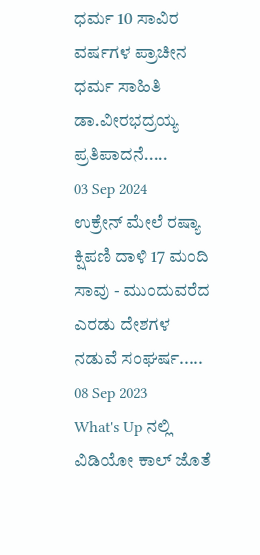ಧರ್ಮ 10 ಸಾವಿರ ವರ್ಷಗಳ ಪ್ರಾಚೀನ ಧರ್ಮ ಸಾಹಿತಿ ಡಾ.ವೀರಭದ್ರಯ್ಯ ಪ್ರತಿಪಾದನೆ.....
03 Sep 2024
ಉಕ್ರೇನ್ ಮೇಲೆ ರಷ್ಯಾ ಕ್ಷಿಪಣಿ ದಾಳಿ 17 ಮಂದಿ ಸಾವು - ಮುಂದುವರೆದ ಎರಡು ದೇಶಗಳ ನಡುವೆ ಸಂಘರ್ಷ.....
08 Sep 2023
What's Up ನಲ್ಲಿ ವಿಡಿಯೋ ಕಾಲ್ ಜೊತೆ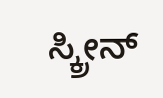ಸ್ಕ್ರೀನ್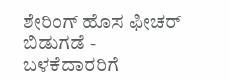ಶೇರಿಂಗ್ ಹೊಸ ಫೀಚರ್ ಬಿಡುಗಡೆ - ಬಳಕೆದಾರರಿಗೆ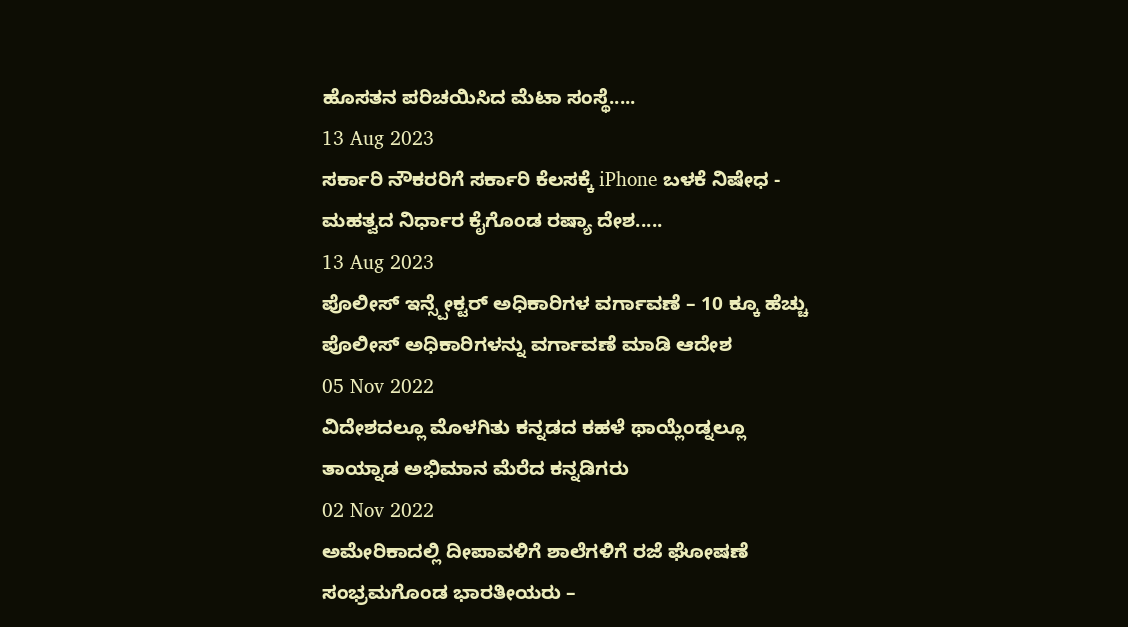ಹೊಸತನ ಪರಿಚಯಿಸಿದ ಮೆಟಾ ಸಂಸ್ಥೆ.....
13 Aug 2023
ಸರ್ಕಾರಿ ನೌಕರರಿಗೆ ಸರ್ಕಾರಿ ಕೆಲಸಕ್ಕೆ iPhone ಬಳಕೆ ನಿಷೇಧ - ಮಹತ್ವದ ನಿರ್ಧಾರ ಕೈಗೊಂಡ ರಷ್ಯಾ ದೇಶ.....
13 Aug 2023
ಪೊಲೀಸ್ ಇನ್ಸ್ಪೇಕ್ಟರ್ ಅಧಿಕಾರಿಗಳ ವರ್ಗಾವಣೆ – 10 ಕ್ಕೂ ಹೆಚ್ಚು ಪೊಲೀಸ್ ಅಧಿಕಾರಿಗಳನ್ನು ವರ್ಗಾವಣೆ ಮಾಡಿ ಆದೇಶ
05 Nov 2022
ವಿದೇಶದಲ್ಲೂ ಮೊಳಗಿತು ಕನ್ನಡದ ಕಹಳೆ ಥಾಯ್ಲೆಂಡ್ನಲ್ಲೂ ತಾಯ್ನಾಡ ಅಭಿಮಾನ ಮೆರೆದ ಕನ್ನಡಿಗರು
02 Nov 2022
ಅಮೇರಿಕಾದಲ್ಲಿ ದೀಪಾವಳಿಗೆ ಶಾಲೆಗಳಿಗೆ ರಜೆ ಘೋಷಣೆ ಸಂಭ್ರಮಗೊಂಡ ಭಾರತೀಯರು –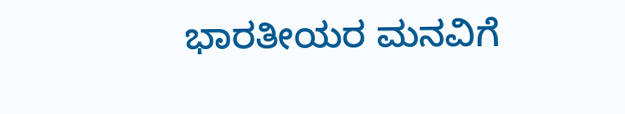ಭಾರತೀಯರ ಮನವಿಗೆ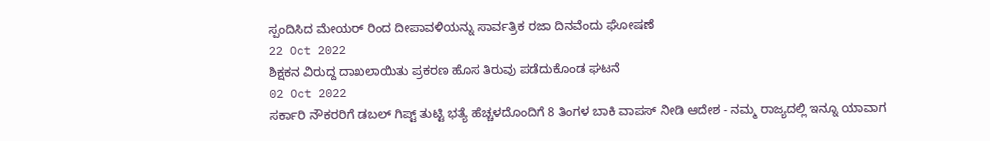ಸ್ಪಂದಿಸಿದ ಮೇಯರ್ ರಿಂದ ದೀಪಾವಳಿಯನ್ನು ಸಾರ್ವತ್ರಿಕ ರಜಾ ದಿನವೆಂದು ಘೋಷಣೆ
22 Oct 2022
ಶಿಕ್ಷಕನ ವಿರುದ್ದ ದಾಖಲಾಯಿತು ಪ್ರಕರಣ ಹೊಸ ತಿರುವು ಪಡೆದುಕೊಂಡ ಘಟನೆ
02 Oct 2022
ಸರ್ಕಾರಿ ನೌಕರರಿಗೆ ಡಬಲ್ ಗಿಪ್ಟ್ ತುಟ್ಟಿ ಭತ್ಯೆ ಹೆಚ್ಚಳದೊಂದಿಗೆ 8 ತಿಂಗಳ ಬಾಕಿ ವಾಪಸ್ ನೀಡಿ ಆದೇಶ - ನಮ್ಮ ರಾಜ್ಯದಲ್ಲಿ ಇನ್ನೂ ಯಾವಾಗ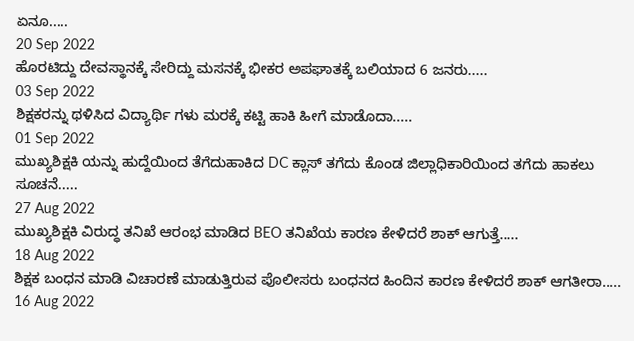ಏನೂ.....
20 Sep 2022
ಹೊರಟಿದ್ದು ದೇವಸ್ಥಾನಕ್ಕೆ ಸೇರಿದ್ದು ಮಸನಕ್ಕೆ ಭೀಕರ ಅಪಘಾತಕ್ಕೆ ಬಲಿಯಾದ 6 ಜನರು.....
03 Sep 2022
ಶಿಕ್ಷಕರನ್ನು ಥಳಿಸಿದ ವಿದ್ಯಾರ್ಥಿ ಗಳು ಮರಕ್ಕೆ ಕಟ್ಟಿ ಹಾಕಿ ಹೀಗೆ ಮಾಡೊದಾ.....
01 Sep 2022
ಮುಖ್ಯಶಿಕ್ಷಕಿ ಯನ್ನು ಹುದ್ದೆಯಿಂದ ತೆಗೆದುಹಾಕಿದ DC ಕ್ಲಾಸ್ ತಗೆದು ಕೊಂಡ ಜಿಲ್ಲಾಧಿಕಾರಿಯಿಂದ ತಗೆದು ಹಾಕಲು ಸೂಚನೆ.....
27 Aug 2022
ಮುಖ್ಯಶಿಕ್ಷಕಿ ವಿರುದ್ಧ ತನಿಖೆ ಆರಂಭ ಮಾಡಿದ BEO ತನಿಖೆಯ ಕಾರಣ ಕೇಳಿದರೆ ಶಾಕ್ ಆಗುತ್ತೆ.....
18 Aug 2022
ಶಿಕ್ಷಕ ಬಂಧನ ಮಾಡಿ ವಿಚಾರಣೆ ಮಾಡುತ್ತಿರುವ ಪೊಲೀಸರು ಬಂಧನದ ಹಿಂದಿನ ಕಾರಣ ಕೇಳಿದರೆ ಶಾಕ್ ಆಗತೀರಾ.....
16 Aug 2022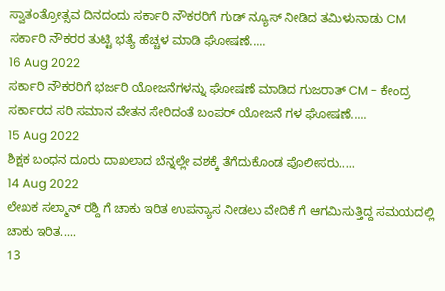ಸ್ವಾತಂತ್ರೋತ್ಸವ ದಿನದಂದು ಸರ್ಕಾರಿ ನೌಕರರಿಗೆ ಗುಡ್ ನ್ಯೂಸ್ ನೀಡಿದ ತಮಿಳುನಾಡು CM ಸರ್ಕಾರಿ ನೌಕರರ ತುಟ್ಟಿ ಭತ್ಯೆ ಹೆಚ್ಚಳ ಮಾಡಿ ಘೋಷಣೆ.....
16 Aug 2022
ಸರ್ಕಾರಿ ನೌಕರರಿಗೆ ಭರ್ಜರಿ ಯೋಜನೆಗಳನ್ನು ಘೋಷಣೆ ಮಾಡಿದ ಗುಜರಾತ್ CM - ಕೇಂದ್ರ ಸರ್ಕಾರದ ಸರಿ ಸಮಾನ ವೇತನ ಸೇರಿದಂತೆ ಬಂಪರ್ ಯೋಜನೆ ಗಳ ಘೋಷಣೆ.....
15 Aug 2022
ಶಿಕ್ಷಕ ಬಂಧನ ದೂರು ದಾಖಲಾದ ಬೆನ್ನಲ್ಲೇ ವಶಕ್ಕೆ ತೆಗೆದುಕೊಂಡ ಪೊಲೀಸರು.....
14 Aug 2022
ಲೇಖಕ ಸಲ್ಮಾನ್ ರಶ್ದಿ ಗೆ ಚಾಕು ಇರಿತ ಉಪನ್ಯಾಸ ನೀಡಲು ವೇದಿಕೆ ಗೆ ಆಗಮಿಸುತ್ತಿದ್ದ ಸಮಯದಲ್ಲಿ ಚಾಕು ಇರಿತ.....
13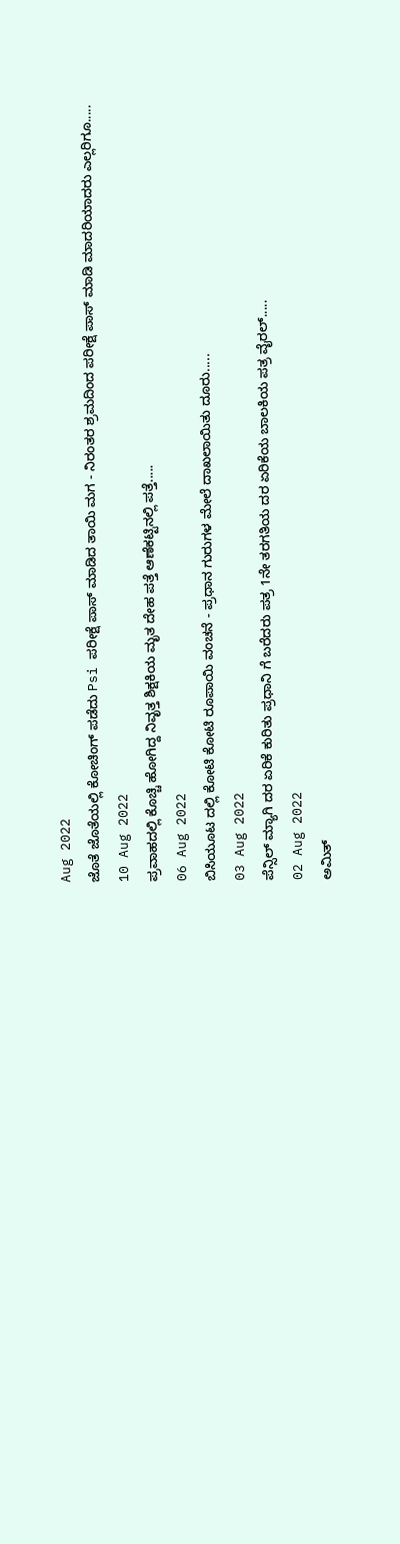Aug 2022
ಜೊತೆ ಜೊತೆಯಲ್ಲಿ ಕೋಚಿಂಗ್ ಪಡೆದು Psi ಪರೀಕ್ಷೆ ಪಾಸ್ ಮಾಡಿದ ತಾಯಿ ಮಗ - ನಿರಂತರ ಶ್ರಮದಿಂದ ಪರೀಕ್ಷೆ ಪಾಸ್ ಮಾಡಿ ಮಾದರಿಯಾದರು ಎಲ್ಲರಿಗೂ.....
10 Aug 2022
ಪ್ರವಾಹದಲ್ಲಿ ಕೊಚ್ಚಿ ಹೋಗಿದ್ದ ನಿವೃತ್ತ ಶಿಕ್ಷಕಿಯ ಮೃತ ದೇಹ ಪತ್ತೆ ಆಣೆಕಟ್ಟಿನಲ್ಲಿ ಪತ್ತೆ.....
06 Aug 2022
ಬಿಸಿಯೂಟ ದಲ್ಲಿ ಕೋಟಿ ಕೋಟಿ ರೂಪಾಯಿ ವಂಚನೆ - ಪ್ರಧಾನ ಗುರುಗಳ ಮೇಲೆ ದಾಖಲಾಯಿತು ದೂರು.....
03 Aug 2022
ಪೆನ್ಸಿಲ್ ಮ್ಯಾಗಿ ದರ ಏರಿಕೆ ಕುರಿತು ಪ್ರಧಾನಿ ಗೆ ಬರೆದರು ಪತ್ರ 1ನೇ ತರಗತಿಯ ದರ ಏರಿಕೆಯ ಬಾಲಕಿಯ ಪತ್ರ ವೈರಲ್.....
02 Aug 2022
ಅಮಿತ್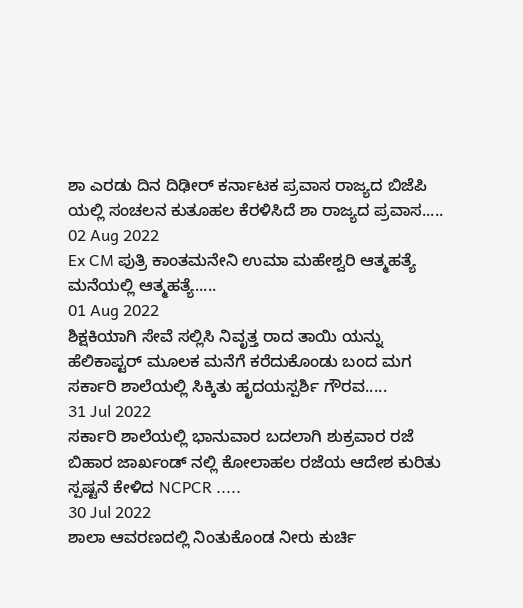ಶಾ ಎರಡು ದಿನ ದಿಢೀರ್ ಕರ್ನಾಟಕ ಪ್ರವಾಸ ರಾಜ್ಯದ ಬಿಜೆಪಿ ಯಲ್ಲಿ ಸಂಚಲನ ಕುತೂಹಲ ಕೆರಳಿಸಿದೆ ಶಾ ರಾಜ್ಯದ ಪ್ರವಾಸ.....
02 Aug 2022
Ex CM ಪುತ್ರಿ ಕಾಂತಮನೇನಿ ಉಮಾ ಮಹೇಶ್ವರಿ ಆತ್ಮಹತ್ಯೆ ಮನೆಯಲ್ಲಿ ಆತ್ಮಹತ್ಯೆ.....
01 Aug 2022
ಶಿಕ್ಷಕಿಯಾಗಿ ಸೇವೆ ಸಲ್ಲಿಸಿ ನಿವೃತ್ತ ರಾದ ತಾಯಿ ಯನ್ನು ಹೆಲಿಕಾಪ್ಟರ್ ಮೂಲಕ ಮನೆಗೆ ಕರೆದುಕೊಂಡು ಬಂದ ಮಗ ಸರ್ಕಾರಿ ಶಾಲೆಯಲ್ಲಿ ಸಿಕ್ಕಿತು ಹೃದಯಸ್ಪರ್ಶಿ ಗೌರವ.....
31 Jul 2022
ಸರ್ಕಾರಿ ಶಾಲೆಯಲ್ಲಿ ಭಾನುವಾರ ಬದಲಾಗಿ ಶುಕ್ರವಾರ ರಜೆ ಬಿಹಾರ ಜಾರ್ಖಂಡ್ ನಲ್ಲಿ ಕೋಲಾಹಲ ರಜೆಯ ಆದೇಶ ಕುರಿತು ಸ್ಪಷ್ಟನೆ ಕೇಳಿದ NCPCR .....
30 Jul 2022
ಶಾಲಾ ಆವರಣದಲ್ಲಿ ನಿಂತುಕೊಂಡ ನೀರು ಕುರ್ಚಿ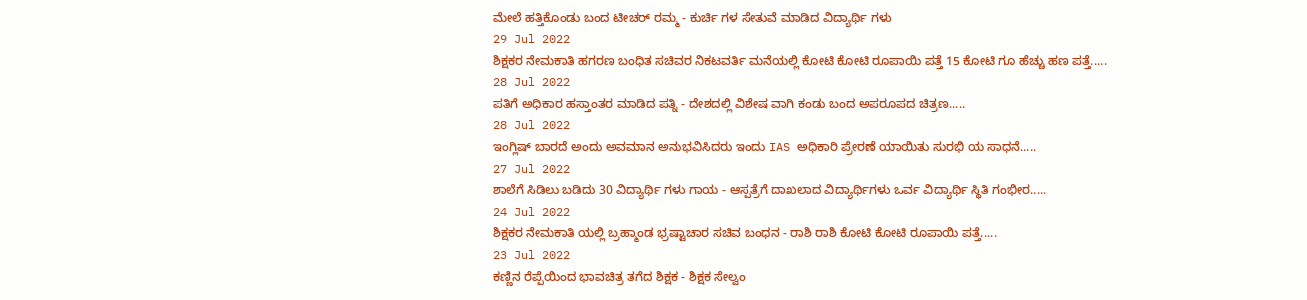ಮೇಲೆ ಹತ್ತಿಕೊಂಡು ಬಂದ ಟೀಚರ್ ರಮ್ಮ - ಕುರ್ಚಿ ಗಳ ಸೇತುವೆ ಮಾಡಿದ ವಿದ್ಯಾರ್ಥಿ ಗಳು
29 Jul 2022
ಶಿಕ್ಷಕರ ನೇಮಕಾತಿ ಹಗರಣ ಬಂಧಿತ ಸಚಿವರ ನಿಕಟವರ್ತಿ ಮನೆಯಲ್ಲಿ ಕೋಟಿ ಕೋಟಿ ರೂಪಾಯಿ ಪತ್ತೆ 15 ಕೋಟಿ ಗೂ ಹೆಚ್ಚು ಹಣ ಪತ್ತೆ.....
28 Jul 2022
ಪತಿಗೆ ಅಧಿಕಾರ ಹಸ್ತಾಂತರ ಮಾಡಿದ ಪತ್ನಿ - ದೇಶದಲ್ಲಿ ವಿಶೇಷ ವಾಗಿ ಕಂಡು ಬಂದ ಅಪರೂಪದ ಚಿತ್ರಣ.....
28 Jul 2022
ಇಂಗ್ಲಿಷ್ ಬಾರದೆ ಅಂದು ಅವಮಾನ ಅನುಭವಿಸಿದರು ಇಂದು IAS ಅಧಿಕಾರಿ ಪ್ರೇರಣೆ ಯಾಯಿತು ಸುರಭಿ ಯ ಸಾಧನೆ.....
27 Jul 2022
ಶಾಲೆಗೆ ಸಿಡಿಲು ಬಡಿದು 30 ವಿದ್ಯಾರ್ಥಿ ಗಳು ಗಾಯ - ಆಸ್ಪತ್ರೆಗೆ ದಾಖಲಾದ ವಿದ್ಯಾರ್ಥಿಗಳು ಒರ್ವ ವಿದ್ಯಾರ್ಥಿ ಸ್ಥಿತಿ ಗಂಭೀರ.....
24 Jul 2022
ಶಿಕ್ಷಕರ ನೇಮಕಾತಿ ಯಲ್ಲಿ ಬ್ರಹ್ಮಾಂಡ ಭ್ರಷ್ಟಾಚಾರ ಸಚಿವ ಬಂಧನ - ರಾಶಿ ರಾಶಿ ಕೋಟಿ ಕೋಟಿ ರೂಪಾಯಿ ಪತ್ತೆ.....
23 Jul 2022
ಕಣ್ಣಿನ ರೆಪ್ಪೆಯಿಂದ ಭಾವಚಿತ್ರ ತಗೆದ ಶಿಕ್ಷಕ - ಶಿಕ್ಷಕ ಸೇಲ್ವಂ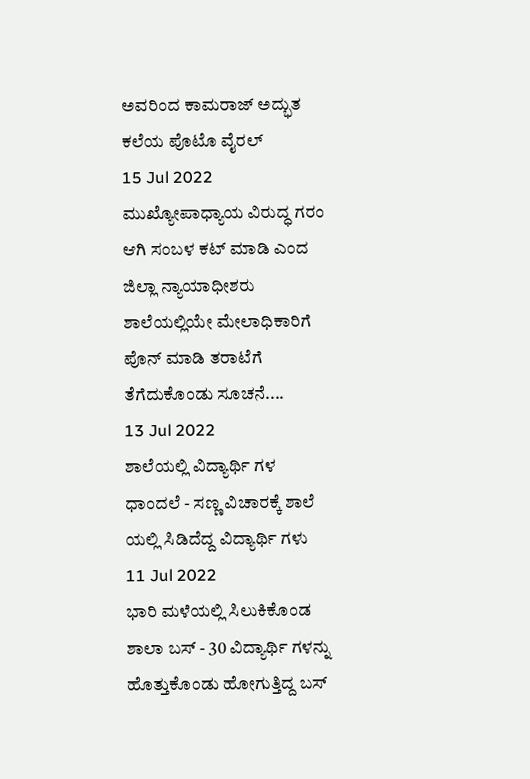ಅವರಿಂದ ಕಾಮರಾಜ್ ಅದ್ಭುತ ಕಲೆಯ ಪೊಟೊ ವೈರಲ್
15 Jul 2022
ಮುಖ್ಯೋಪಾಧ್ಯಾಯ ವಿರುದ್ಧ ಗರಂ ಆಗಿ ಸಂಬಳ ಕಟ್ ಮಾಡಿ ಎಂದ ಜಿಲ್ಲಾ ನ್ಯಾಯಾಧೀಶರು ಶಾಲೆಯಲ್ಲಿಯೇ ಮೇಲಾಧಿಕಾರಿಗೆ ಪೊನ್ ಮಾಡಿ ತರಾಟೆಗೆ ತೆಗೆದುಕೊಂಡು ಸೂಚನೆ....
13 Jul 2022
ಶಾಲೆಯಲ್ಲಿ ವಿದ್ಯಾರ್ಥಿ ಗಳ ಧಾಂದಲೆ - ಸಣ್ಣ ವಿಚಾರಕ್ಕೆ ಶಾಲೆ ಯಲ್ಲಿ ಸಿಡಿದೆದ್ದ ವಿದ್ಯಾರ್ಥಿ ಗಳು
11 Jul 2022
ಭಾರಿ ಮಳೆಯಲ್ಲಿ ಸಿಲುಕಿಕೊಂಡ ಶಾಲಾ ಬಸ್ - 30 ವಿದ್ಯಾರ್ಥಿ ಗಳನ್ನು ಹೊತ್ತುಕೊಂಡು ಹೋಗುತ್ತಿದ್ದ ಬಸ್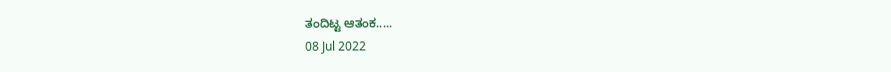ತಂದಿಟ್ಟ ಆತಂಕ.....
08 Jul 2022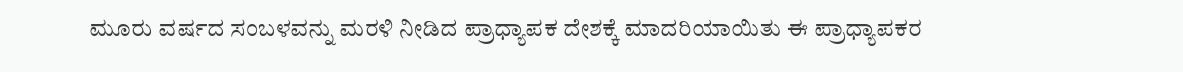ಮೂರು ವರ್ಷದ ಸಂಬಳವನ್ನು ಮರಳಿ ನೀಡಿದ ಪ್ರಾಧ್ಯಾಪಕ ದೇಶಕ್ಕೆ ಮಾದರಿಯಾಯಿತು ಈ ಪ್ರಾಧ್ಯಾಪಕರ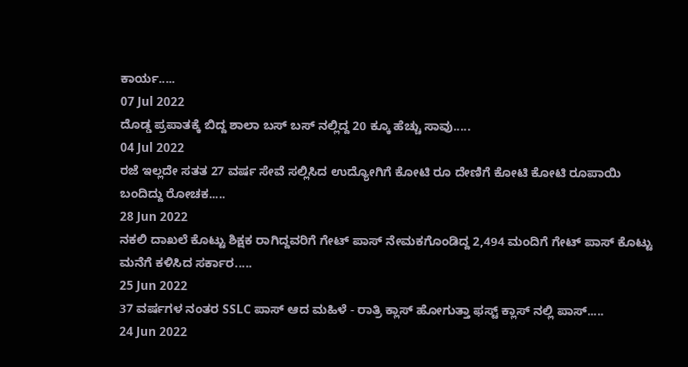ಕಾರ್ಯ.....
07 Jul 2022
ದೊಡ್ಡ ಪ್ರಪಾತಕ್ಕೆ ಬಿದ್ದ ಶಾಲಾ ಬಸ್ ಬಸ್ ನಲ್ಲಿದ್ದ 20 ಕ್ಕೂ ಹೆಚ್ಚು ಸಾವು.....
04 Jul 2022
ರಜೆ ಇಲ್ಲದೇ ಸತತ 27 ವರ್ಷ ಸೇವೆ ಸಲ್ಲಿಸಿದ ಉದ್ಯೋಗಿಗೆ ಕೋಟಿ ರೂ ದೇಣಿಗೆ ಕೋಟಿ ಕೋಟಿ ರೂಪಾಯಿ ಬಂದಿದ್ದು ರೋಚಕ.....
28 Jun 2022
ನಕಲಿ ದಾಖಲೆ ಕೊಟ್ಟು ಶಿಕ್ಷಕ ರಾಗಿದ್ದವರಿಗೆ ಗೇಟ್ ಪಾಸ್ ನೇಮಕಗೊಂಡಿದ್ದ 2,494 ಮಂದಿಗೆ ಗೇಟ್ ಪಾಸ್ ಕೊಟ್ಟು ಮನೆಗೆ ಕಳಿಸಿದ ಸರ್ಕಾರ.....
25 Jun 2022
37 ವರ್ಷಗಳ ನಂತರ SSLC ಪಾಸ್ ಆದ ಮಹಿಳೆ - ರಾತ್ರಿ ಕ್ಲಾಸ್ ಹೋಗುತ್ತಾ ಫಸ್ಟ್ ಕ್ಲಾಸ್ ನಲ್ಲಿ ಪಾಸ್.....
24 Jun 2022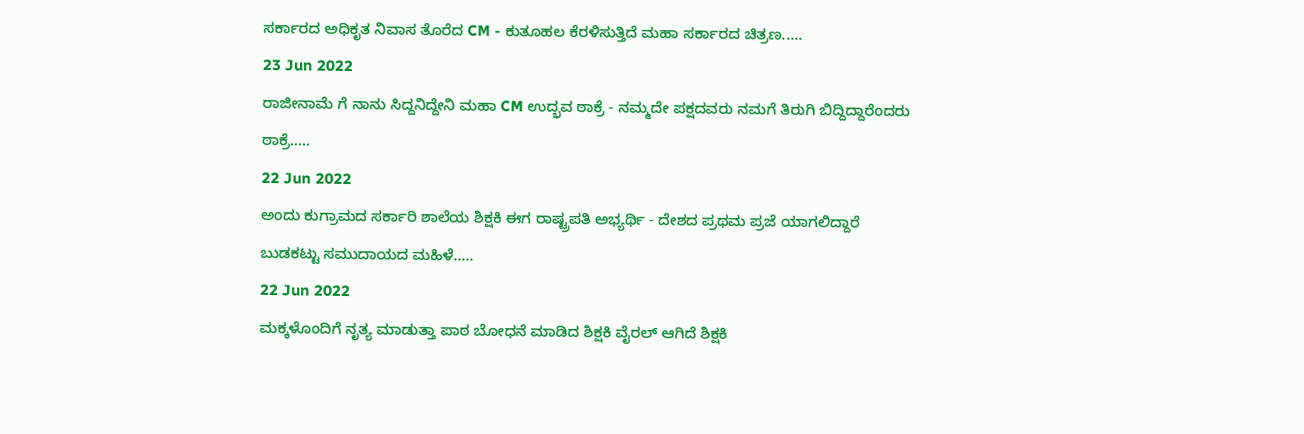ಸರ್ಕಾರದ ಅಧಿಕೃತ ನಿವಾಸ ತೊರೆದ CM - ಕುತೂಹಲ ಕೆರಳಿಸುತ್ತಿದೆ ಮಹಾ ಸರ್ಕಾರದ ಚಿತ್ರಣ.....
23 Jun 2022
ರಾಜೀನಾಮೆ ಗೆ ನಾನು ಸಿದ್ದನಿದ್ದೇನಿ ಮಹಾ CM ಉದ್ಭವ ಠಾಕ್ರೆ - ನಮ್ಮದೇ ಪಕ್ಷದವರು ನಮಗೆ ತಿರುಗಿ ಬಿದ್ದಿದ್ದಾರೆಂದರು ಠಾಕ್ರೆ.....
22 Jun 2022
ಅಂದು ಕುಗ್ರಾಮದ ಸರ್ಕಾರಿ ಶಾಲೆಯ ಶಿಕ್ಷಕಿ ಈಗ ರಾಷ್ಟ್ರಪತಿ ಅಭ್ಯರ್ಥಿ - ದೇಶದ ಪ್ರಥಮ ಪ್ರಜೆ ಯಾಗಲಿದ್ದಾರೆ ಬುಡಕಟ್ಟು ಸಮುದಾಯದ ಮಹಿಳೆ.....
22 Jun 2022
ಮಕ್ಕಳೊಂದಿಗೆ ನೃತ್ಯ ಮಾಡುತ್ತಾ ಪಾಠ ಬೋಧನೆ ಮಾಡಿದ ಶಿಕ್ಷಕಿ ವೈರಲ್ ಆಗಿದೆ ಶಿಕ್ಷಕಿ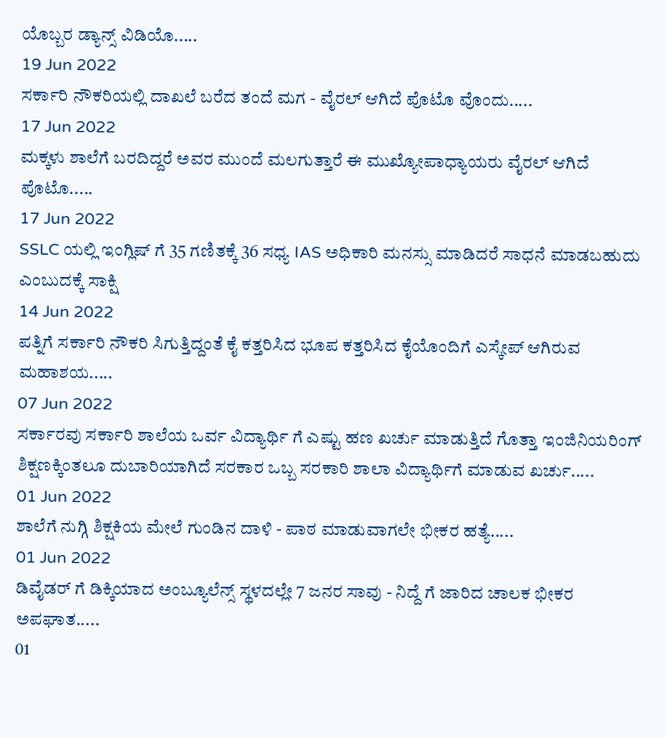ಯೊಬ್ಬರ ಡ್ಯಾನ್ಸ್ ವಿಡಿಯೊ.....
19 Jun 2022
ಸರ್ಕಾರಿ ನೌಕರಿಯಲ್ಲಿ ದಾಖಲೆ ಬರೆದ ತಂದೆ ಮಗ - ವೈರಲ್ ಆಗಿದೆ ಪೊಟೊ ವೊಂದು.....
17 Jun 2022
ಮಕ್ಕಳು ಶಾಲೆಗೆ ಬರದಿದ್ದರೆ ಅವರ ಮುಂದೆ ಮಲಗುತ್ತಾರೆ ಈ ಮುಖ್ಯೋಪಾಧ್ಯಾಯರು ವೈರಲ್ ಆಗಿದೆ ಪೊಟೊ.....
17 Jun 2022
SSLC ಯಲ್ಲಿ ಇಂಗ್ಲಿಷ್ ಗೆ 35 ಗಣಿತಕ್ಕೆ 36 ಸಧ್ಯ IAS ಅಧಿಕಾರಿ ಮನಸ್ಸು ಮಾಡಿದರೆ ಸಾಧನೆ ಮಾಡಬಹುದು ಎಂಬುದಕ್ಕೆ ಸಾಕ್ಷಿ
14 Jun 2022
ಪತ್ನಿಗೆ ಸರ್ಕಾರಿ ನೌಕರಿ ಸಿಗುತ್ತಿದ್ದಂತೆ ಕೈ ಕತ್ತರಿಸಿದ ಭೂಪ ಕತ್ತರಿಸಿದ ಕೈಯೊಂದಿಗೆ ಎಸ್ಕೇಪ್ ಆಗಿರುವ ಮಹಾಶಯ.....
07 Jun 2022
ಸರ್ಕಾರವು ಸರ್ಕಾರಿ ಶಾಲೆಯ ಒರ್ವ ವಿದ್ಯಾರ್ಥಿ ಗೆ ಎಷ್ಟು ಹಣ ಖರ್ಚು ಮಾಡುತ್ತಿದೆ ಗೊತ್ತಾ ಇಂಜಿನಿಯರಿಂಗ್ ಶಿಕ್ಷಣಕ್ಕಿಂತಲೂ ದುಬಾರಿಯಾಗಿದೆ ಸರಕಾರ ಒಬ್ಬ ಸರಕಾರಿ ಶಾಲಾ ವಿದ್ಯಾರ್ಥಿಗೆ ಮಾಡುವ ಖರ್ಚು.....
01 Jun 2022
ಶಾಲೆಗೆ ನುಗ್ಗಿ ಶಿಕ್ಷಕಿಯ ಮೇಲೆ ಗುಂಡಿನ ದಾಳಿ - ಪಾಠ ಮಾಡುವಾಗಲೇ ಭೀಕರ ಹತ್ಯೆ.....
01 Jun 2022
ಡಿವೈಡರ್ ಗೆ ಡಿಕ್ಕಿಯಾದ ಅಂಬ್ಯೂಲೆನ್ಸ್ ಸ್ಥಳದಲ್ಲೇ 7 ಜನರ ಸಾವು - ನಿದ್ದೆ ಗೆ ಜಾರಿದ ಚಾಲಕ ಭೀಕರ ಅಪಘಾತ.....
01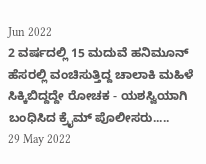Jun 2022
2 ವರ್ಷದಲ್ಲಿ 15 ಮದುವೆ ಹನಿಮೂನ್ ಹೆಸರಲ್ಲಿ ವಂಚಿಸುತ್ತಿದ್ದ ಚಾಲಾಕಿ ಮಹಿಳೆ ಸಿಕ್ಕಿಬಿದ್ದದ್ದೇ ರೋಚಕ - ಯಶಸ್ವಿಯಾಗಿ ಬಂಧಿಸಿದ ಕ್ರೈಮ್ ಪೊಲೀಸರು.....
29 May 2022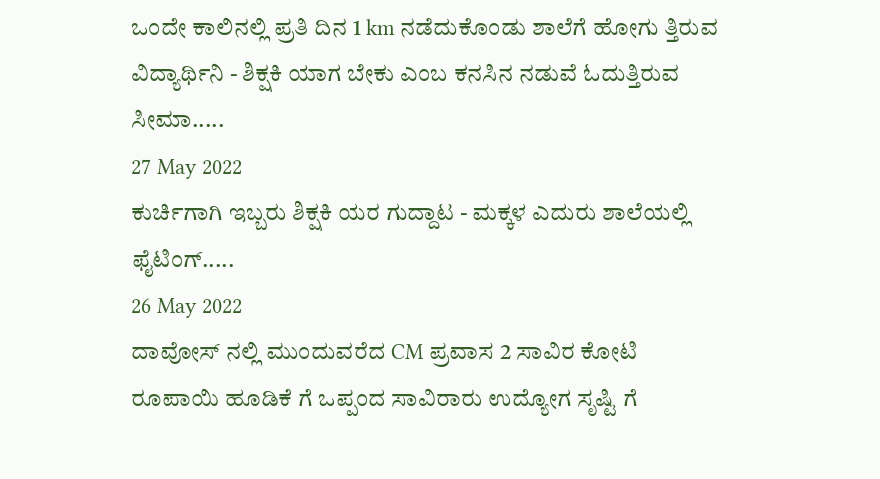ಒಂದೇ ಕಾಲಿನಲ್ಲಿ ಪ್ರತಿ ದಿನ 1 km ನಡೆದುಕೊಂಡು ಶಾಲೆಗೆ ಹೋಗು ತ್ತಿರುವ ವಿದ್ಯಾರ್ಥಿನಿ - ಶಿಕ್ಷಕಿ ಯಾಗ ಬೇಕು ಎಂಬ ಕನಸಿನ ನಡುವೆ ಓದುತ್ತಿರುವ ಸೀಮಾ.....
27 May 2022
ಕುರ್ಚಿಗಾಗಿ ಇಬ್ಬರು ಶಿಕ್ಷಕಿ ಯರ ಗುದ್ದಾಟ - ಮಕ್ಕಳ ಎದುರು ಶಾಲೆಯಲ್ಲಿ ಫೈಟಿಂಗ್.....
26 May 2022
ದಾವೋಸ್ ನಲ್ಲಿ ಮುಂದುವರೆದ CM ಪ್ರವಾಸ 2 ಸಾವಿರ ಕೋಟಿ ರೂಪಾಯಿ ಹೂಡಿಕೆ ಗೆ ಒಪ್ಪಂದ ಸಾವಿರಾರು ಉದ್ಯೋಗ ಸೃಷ್ಟಿ ಗೆ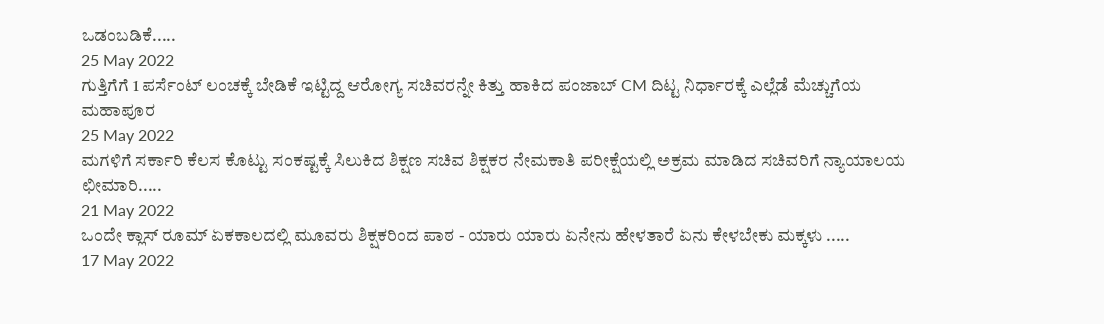ಒಡಂಬಡಿಕೆ.....
25 May 2022
ಗುತ್ತಿಗೆಗೆ 1 ಪರ್ಸೆಂಟ್ ಲಂಚಕ್ಕೆ ಬೇಡಿಕೆ ಇಟ್ಟಿದ್ದ ಆರೋಗ್ಯ ಸಚಿವರನ್ನೇ ಕಿತ್ತು ಹಾಕಿದ ಪಂಜಾಬ್ CM ದಿಟ್ಟ ನಿರ್ಧಾರಕ್ಕೆ ಎಲ್ಲೆಡೆ ಮೆಚ್ಚುಗೆಯ ಮಹಾಪೂರ
25 May 2022
ಮಗಳಿಗೆ ಸರ್ಕಾರಿ ಕೆಲಸ ಕೊಟ್ಟು ಸಂಕಷ್ಟಕ್ಕೆ ಸಿಲುಕಿದ ಶಿಕ್ಷಣ ಸಚಿವ ಶಿಕ್ಷಕರ ನೇಮಕಾತಿ ಪರೀಕ್ಷೆಯಲ್ಲಿ ಅಕ್ರಮ ಮಾಡಿದ ಸಚಿವರಿಗೆ ನ್ಯಾಯಾಲಯ ಛೀಮಾರಿ.....
21 May 2022
ಒಂದೇ ಕ್ಲಾಸ್ ರೂಮ್ ಏಕಕಾಲದಲ್ಲಿ ಮೂವರು ಶಿಕ್ಷಕರಿಂದ ಪಾಠ - ಯಾರು ಯಾರು ಏನೇನು ಹೇಳತಾರೆ ಏನು ಕೇಳಬೇಕು ಮಕ್ಕಳು .....
17 May 2022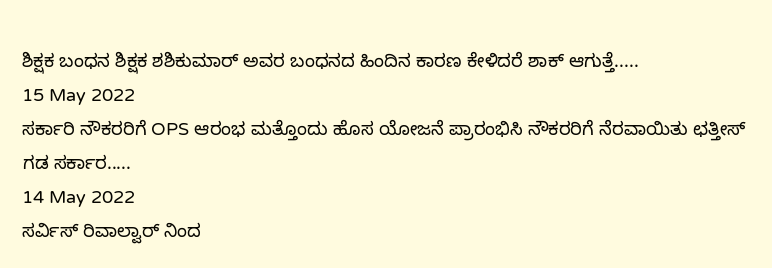ಶಿಕ್ಷಕ ಬಂಧನ ಶಿಕ್ಷಕ ಶಶಿಕುಮಾರ್ ಅವರ ಬಂಧನದ ಹಿಂದಿನ ಕಾರಣ ಕೇಳಿದರೆ ಶಾಕ್ ಆಗುತ್ತೆ.....
15 May 2022
ಸರ್ಕಾರಿ ನೌಕರರಿಗೆ OPS ಆರಂಭ ಮತ್ತೊಂದು ಹೊಸ ಯೋಜನೆ ಪ್ರಾರಂಭಿಸಿ ನೌಕರರಿಗೆ ನೆರವಾಯಿತು ಛತ್ತೀಸ್ ಗಡ ಸರ್ಕಾರ.....
14 May 2022
ಸರ್ವಿಸ್ ರಿವಾಲ್ವಾರ್ ನಿಂದ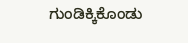ಗುಂಡಿಕ್ಕಿಕೊಂಡು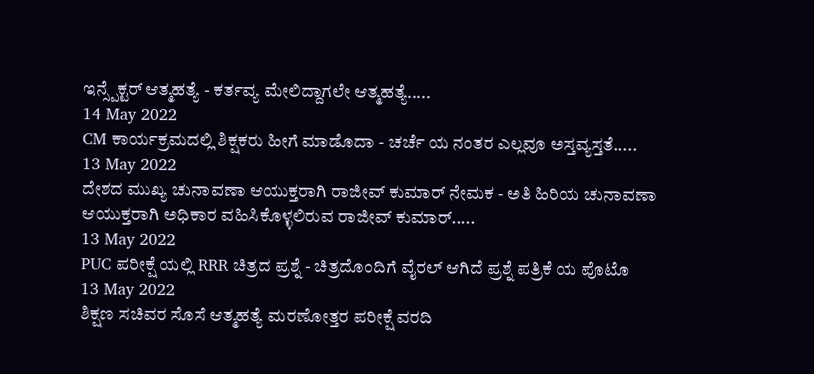ಇನ್ಸ್ಪೆಕ್ಟರ್ ಆತ್ಮಹತ್ಯೆ - ಕರ್ತವ್ಯ ಮೇಲಿದ್ದಾಗಲೇ ಆತ್ಮಹತ್ಯೆ.....
14 May 2022
CM ಕಾರ್ಯಕ್ರಮದಲ್ಲಿ ಶಿಕ್ಷಕರು ಹೀಗೆ ಮಾಡೊದಾ - ಚರ್ಚೆ ಯ ನಂತರ ಎಲ್ಲವೂ ಅಸ್ತವ್ಯಸ್ತತೆ.....
13 May 2022
ದೇಶದ ಮುಖ್ಯ ಚುನಾವಣಾ ಆಯುಕ್ತರಾಗಿ ರಾಜೀವ್ ಕುಮಾರ್ ನೇಮಕ - ಅತಿ ಹಿರಿಯ ಚುನಾವಣಾ ಆಯುಕ್ತರಾಗಿ ಅಧಿಕಾರ ವಹಿಸಿಕೊಳ್ಳಲಿರುವ ರಾಜೀವ್ ಕುಮಾರ್.....
13 May 2022
PUC ಪರೀಕ್ಷೆ ಯಲ್ಲಿ RRR ಚಿತ್ರದ ಪ್ರಶ್ನೆ - ಚಿತ್ರದೊಂದಿಗೆ ವೈರಲ್ ಆಗಿದೆ ಪ್ರಶ್ನೆ ಪತ್ರಿಕೆ ಯ ಪೊಟೊ
13 May 2022
ಶಿಕ್ಷಣ ಸಚಿವರ ಸೊಸೆ ಆತ್ಮಹತ್ಯೆ ಮರಣೋತ್ತರ ಪರೀಕ್ಷೆ ವರದಿ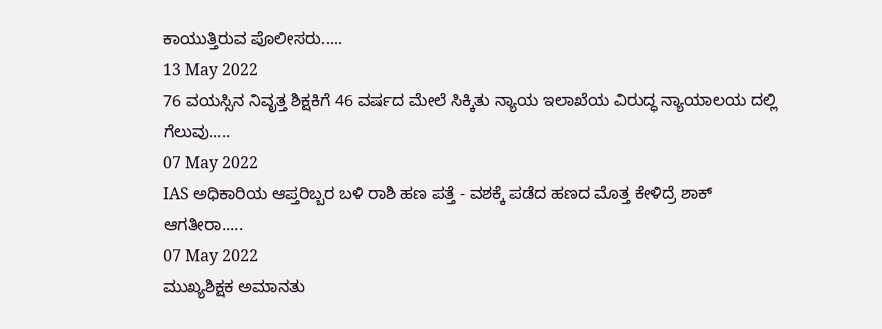ಕಾಯುತ್ತಿರುವ ಪೊಲೀಸರು.....
13 May 2022
76 ವಯಸ್ಸಿನ ನಿವೃತ್ತ ಶಿಕ್ಷಕಿಗೆ 46 ವರ್ಷದ ಮೇಲೆ ಸಿಕ್ಕಿತು ನ್ಯಾಯ ಇಲಾಖೆಯ ವಿರುದ್ಧ ನ್ಯಾಯಾಲಯ ದಲ್ಲಿ ಗೆಲುವು.....
07 May 2022
IAS ಅಧಿಕಾರಿಯ ಆಪ್ತರಿಬ್ಬರ ಬಳಿ ರಾಶಿ ಹಣ ಪತ್ತೆ - ವಶಕ್ಕೆ ಪಡೆದ ಹಣದ ಮೊತ್ತ ಕೇಳಿದ್ರೆ ಶಾಕ್ ಆಗತೀರಾ.....
07 May 2022
ಮುಖ್ಯಶಿಕ್ಷಕ ಅಮಾನತು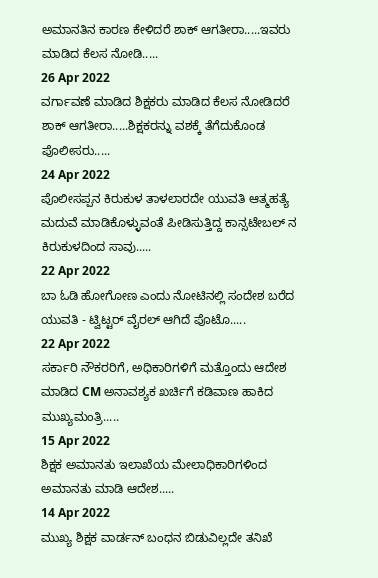ಅಮಾನತಿನ ಕಾರಣ ಕೇಳಿದರೆ ಶಾಕ್ ಆಗತೀರಾ.....ಇವರು ಮಾಡಿದ ಕೆಲಸ ನೋಡಿ.....
26 Apr 2022
ವರ್ಗಾವಣೆ ಮಾಡಿದ ಶಿಕ್ಷಕರು ಮಾಡಿದ ಕೆಲಸ ನೋಡಿದರೆ ಶಾಕ್ ಆಗತೀರಾ.....ಶಿಕ್ಷಕರನ್ನು ವಶಕ್ಕೆ ತೆಗೆದುಕೊಂಡ ಪೊಲೀಸರು.....
24 Apr 2022
ಪೊಲೀಸಪ್ಪನ ಕಿರುಕುಳ ತಾಳಲಾರದೇ ಯುವತಿ ಆತ್ಮಹತ್ಯೆ ಮದುವೆ ಮಾಡಿಕೊಳ್ಳುವಂತೆ ಪೀಡಿಸುತ್ತಿದ್ದ ಕಾನ್ಸಟೇಬಲ್ ನ ಕಿರುಕುಳದಿಂದ ಸಾವು.....
22 Apr 2022
ಬಾ ಓಡಿ ಹೋಗೋಣ ಎಂದು ನೋಟಿನಲ್ಲಿ ಸಂದೇಶ ಬರೆದ ಯುವತಿ - ಟ್ವಿಟ್ಟರ್ ವೈರಲ್ ಆಗಿದೆ ಪೊಟೊ.....
22 Apr 2022
ಸರ್ಕಾರಿ ನೌಕರರಿಗೆ, ಅಧಿಕಾರಿಗಳಿಗೆ ಮತ್ತೊಂದು ಆದೇಶ ಮಾಡಿದ CM ಅನಾವಶ್ಯಕ ಖರ್ಚಿಗೆ ಕಡಿವಾಣ ಹಾಕಿದ ಮುಖ್ಯಮಂತ್ರಿ.....
15 Apr 2022
ಶಿಕ್ಷಕ ಅಮಾನತು ಇಲಾಖೆಯ ಮೇಲಾಧಿಕಾರಿಗಳಿಂದ ಅಮಾನತು ಮಾಡಿ ಆದೇಶ.....
14 Apr 2022
ಮುಖ್ಯ ಶಿಕ್ಷಕ ವಾರ್ಡನ್ ಬಂಧನ ಬಿಡುವಿಲ್ಲದೇ ತನಿಖೆ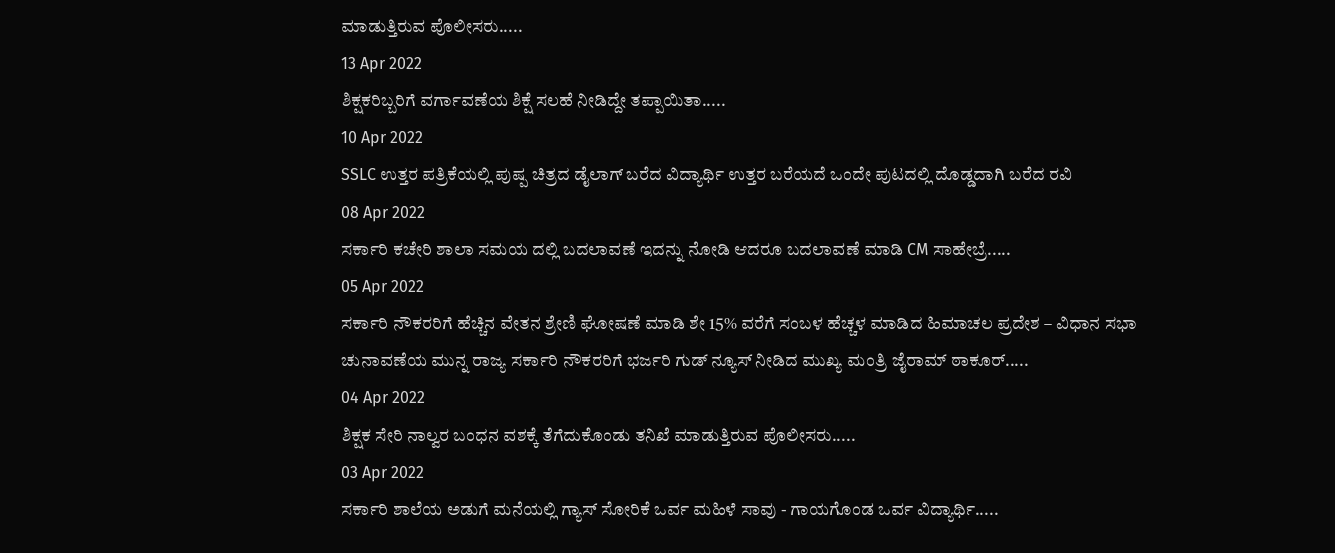ಮಾಡುತ್ತಿರುವ ಪೊಲೀಸರು.....
13 Apr 2022
ಶಿಕ್ಷಕರಿಬ್ಬರಿಗೆ ವರ್ಗಾವಣೆಯ ಶಿಕ್ಷೆ ಸಲಹೆ ನೀಡಿದ್ದೇ ತಪ್ಪಾಯಿತಾ.....
10 Apr 2022
SSLC ಉತ್ತರ ಪತ್ರಿಕೆಯಲ್ಲಿ ಪುಷ್ಪ ಚಿತ್ರದ ಡೈಲಾಗ್ ಬರೆದ ವಿದ್ಯಾರ್ಥಿ ಉತ್ತರ ಬರೆಯದೆ ಒಂದೇ ಪುಟದಲ್ಲಿ ದೊಡ್ಡದಾಗಿ ಬರೆದ ರವಿ
08 Apr 2022
ಸರ್ಕಾರಿ ಕಚೇರಿ ಶಾಲಾ ಸಮಯ ದಲ್ಲಿ ಬದಲಾವಣೆ ಇದನ್ನು ನೋಡಿ ಆದರೂ ಬದಲಾವಣೆ ಮಾಡಿ CM ಸಾಹೇಬ್ರೆ.....
05 Apr 2022
ಸರ್ಕಾರಿ ನೌಕರರಿಗೆ ಹೆಚ್ಚಿನ ವೇತನ ಶ್ರೇಣಿ ಘೋಷಣೆ ಮಾಡಿ ಶೇ 15% ವರೆಗೆ ಸಂಬಳ ಹೆಚ್ಚಳ ಮಾಡಿದ ಹಿಮಾಚಲ ಪ್ರದೇಶ – ವಿಧಾನ ಸಭಾ ಚುನಾವಣೆಯ ಮುನ್ನ ರಾಜ್ಯ ಸರ್ಕಾರಿ ನೌಕರರಿಗೆ ಭರ್ಜರಿ ಗುಡ್ ನ್ಯೂಸ್ ನೀಡಿದ ಮುಖ್ಯ ಮಂತ್ರಿ ಜೈರಾಮ್ ಠಾಕೂರ್.....
04 Apr 2022
ಶಿಕ್ಷಕ ಸೇರಿ ನಾಲ್ವರ ಬಂಧನ ವಶಕ್ಕೆ ತೆಗೆದುಕೊಂಡು ತನಿಖೆ ಮಾಡುತ್ತಿರುವ ಪೊಲೀಸರು.....
03 Apr 2022
ಸರ್ಕಾರಿ ಶಾಲೆಯ ಅಡುಗೆ ಮನೆಯಲ್ಲಿ ಗ್ಯಾಸ್ ಸೋರಿಕೆ ಒರ್ವ ಮಹಿಳೆ ಸಾವು - ಗಾಯಗೊಂಡ ಒರ್ವ ವಿದ್ಯಾರ್ಥಿ.....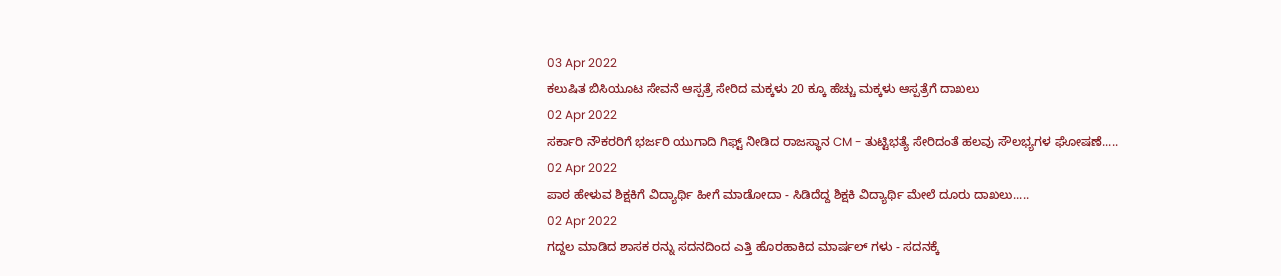03 Apr 2022
ಕಲುಷಿತ ಬಿಸಿಯೂಟ ಸೇವನೆ ಆಸ್ಪತ್ರೆ ಸೇರಿದ ಮಕ್ಕಳು 20 ಕ್ಕೂ ಹೆಚ್ಚು ಮಕ್ಕಳು ಆಸ್ಪತ್ರೆಗೆ ದಾಖಲು
02 Apr 2022
ಸರ್ಕಾರಿ ನೌಕರರಿಗೆ ಭರ್ಜರಿ ಯುಗಾದಿ ಗಿಫ್ಟ್ ನೀಡಿದ ರಾಜಸ್ಥಾನ CM - ತುಟ್ಟಿಭತ್ಯೆ ಸೇರಿದಂತೆ ಹಲವು ಸೌಲಭ್ಯಗಳ ಘೋಷಣೆ.....
02 Apr 2022
ಪಾಠ ಹೇಳುವ ಶಿಕ್ಷಕಿಗೆ ವಿದ್ಯಾರ್ಥಿ ಹೀಗೆ ಮಾಡೋದಾ - ಸಿಡಿದೆದ್ದ ಶಿಕ್ಷಕಿ ವಿದ್ಯಾರ್ಥಿ ಮೇಲೆ ದೂರು ದಾಖಲು.....
02 Apr 2022
ಗದ್ದಲ ಮಾಡಿದ ಶಾಸಕ ರನ್ನು ಸದನದಿಂದ ಎತ್ತಿ ಹೊರಹಾಕಿದ ಮಾರ್ಷಲ್ ಗಳು - ಸದನಕ್ಕೆ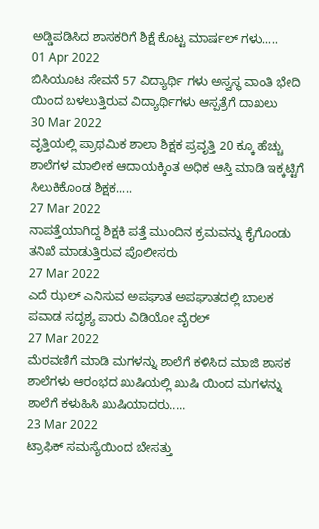ಅಡ್ಡಿಪಡಿಸಿದ ಶಾಸಕರಿಗೆ ಶಿಕ್ಷೆ ಕೊಟ್ಟ ಮಾರ್ಷಲ್ ಗಳು.....
01 Apr 2022
ಬಿಸಿಯೂಟ ಸೇವನೆ 57 ವಿದ್ಯಾರ್ಥಿ ಗಳು ಅಸ್ವಸ್ಥ ವಾಂತಿ ಭೇದಿ ಯಿಂದ ಬಳಲುತ್ತಿರುವ ವಿದ್ಯಾರ್ಥಿಗಳು ಆಸ್ಪತ್ರೆಗೆ ದಾಖಲು
30 Mar 2022
ವೃತ್ತಿಯಲ್ಲಿ ಪ್ರಾಥಮಿಕ ಶಾಲಾ ಶಿಕ್ಷಕ ಪ್ರವೃತ್ತಿ 20 ಕ್ಕೂ ಹೆಚ್ಚು ಶಾಲೆಗಳ ಮಾಲೀಕ ಆದಾಯಕ್ಕಿಂತ ಅಧಿಕ ಆಸ್ತಿ ಮಾಡಿ ಇಕ್ಕಟ್ಟಿಗೆ ಸಿಲುಕಿಕೊಂಡ ಶಿಕ್ಷಕ.....
27 Mar 2022
ನಾಪತ್ತೆಯಾಗಿದ್ದ ಶಿಕ್ಷಕಿ ಪತ್ತೆ ಮುಂದಿನ ಕ್ರಮವನ್ನು ಕೈಗೊಂಡು ತನಿಖೆ ಮಾಡುತ್ತಿರುವ ಪೊಲೀಸರು
27 Mar 2022
ಎದೆ ಝಲ್ ಎನಿಸುವ ಅಪಘಾತ ಅಪಘಾತದಲ್ಲಿ ಬಾಲಕ ಪವಾಡ ಸದೃಶ್ಯ ಪಾರು ವಿಡಿಯೋ ವೈರಲ್
27 Mar 2022
ಮೆರವಣಿಗೆ ಮಾಡಿ ಮಗಳನ್ನು ಶಾಲೆಗೆ ಕಳಿಸಿದ ಮಾಜಿ ಶಾಸಕ ಶಾಲೆಗಳು ಆರಂಭದ ಖುಷಿಯಲ್ಲಿ ಖುಷಿ ಯಿಂದ ಮಗಳನ್ನು ಶಾಲೆಗೆ ಕಳುಹಿಸಿ ಖುಷಿಯಾದರು.....
23 Mar 2022
ಟ್ರಾಫಿಕ್ ಸಮಸ್ಯೆಯಿಂದ ಬೇಸತ್ತು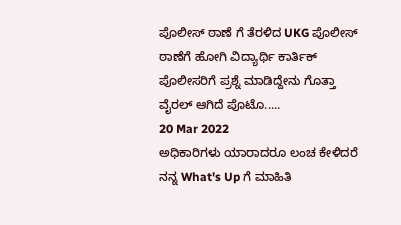ಪೊಲೀಸ್ ಠಾಣೆ ಗೆ ತೆರಳಿದ UKG ಪೊಲೀಸ್ ಠಾಣೆಗೆ ಹೋಗಿ ವಿದ್ಯಾರ್ಥಿ ಕಾರ್ತಿಕ್ ಪೊಲೀಸರಿಗೆ ಪ್ರಶ್ನೆ ಮಾಡಿದ್ದೇನು ಗೊತ್ತಾ ವೈರಲ್ ಆಗಿದೆ ಪೊಟೊ.....
20 Mar 2022
ಅಧಿಕಾರಿಗಳು ಯಾರಾದರೂ ಲಂಚ ಕೇಳಿದರೆ ನನ್ನ What's Up ಗೆ ಮಾಹಿತಿ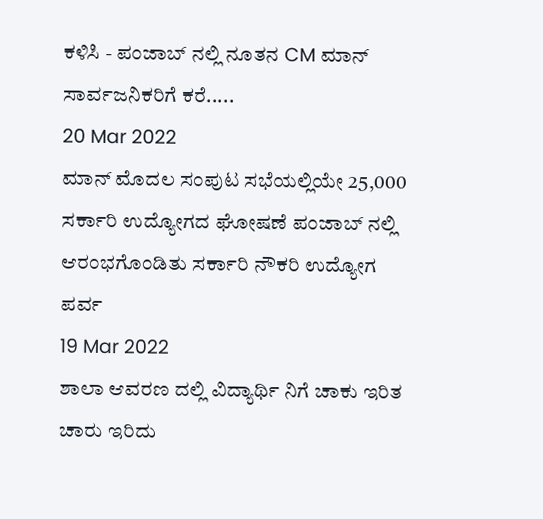ಕಳಿಸಿ - ಪಂಜಾಬ್ ನಲ್ಲಿ ನೂತನ CM ಮಾನ್ ಸಾರ್ವಜನಿಕರಿಗೆ ಕರೆ.....
20 Mar 2022
ಮಾನ್ ಮೊದಲ ಸಂಪುಟ ಸಭೆಯಲ್ಲಿಯೇ 25,000 ಸರ್ಕಾರಿ ಉದ್ಯೋಗದ ಘೋಷಣೆ ಪಂಜಾಬ್ ನಲ್ಲಿ ಆರಂಭಗೊಂಡಿತು ಸರ್ಕಾರಿ ನೌಕರಿ ಉದ್ಯೋಗ ಪರ್ವ
19 Mar 2022
ಶಾಲಾ ಆವರಣ ದಲ್ಲಿ ವಿದ್ಯಾರ್ಥಿ ನಿಗೆ ಚಾಕು ಇರಿತ ಚಾರು ಇರಿದು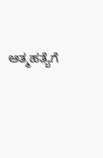ಆತ್ಮಹತ್ಯೆಗೆ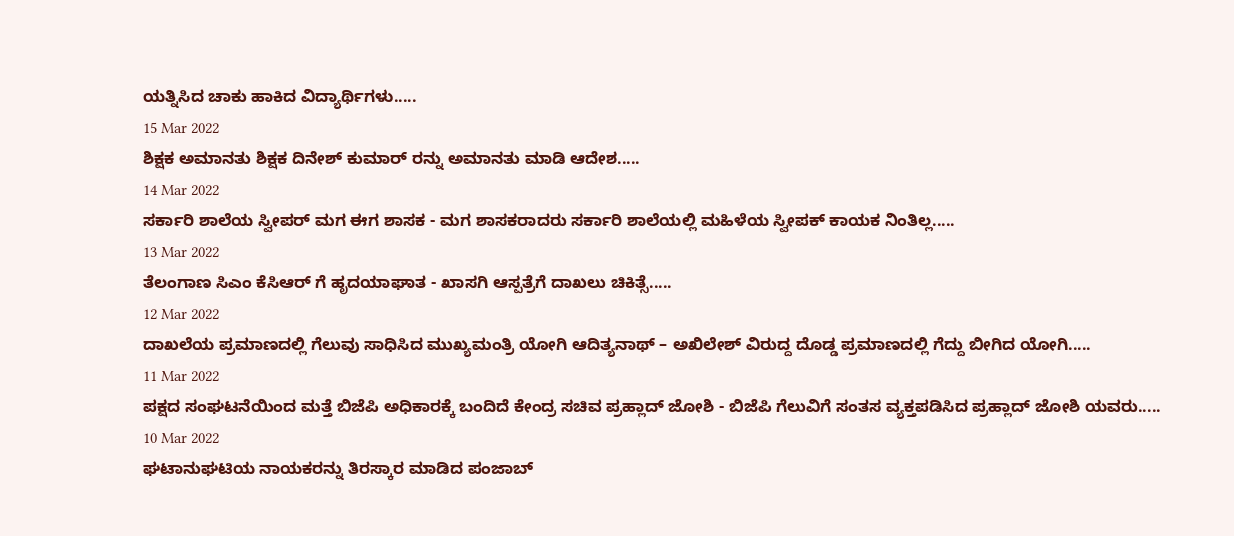ಯತ್ನಿಸಿದ ಚಾಕು ಹಾಕಿದ ವಿದ್ಯಾರ್ಥಿಗಳು.....
15 Mar 2022
ಶಿಕ್ಷಕ ಅಮಾನತು ಶಿಕ್ಷಕ ದಿನೇಶ್ ಕುಮಾರ್ ರನ್ನು ಅಮಾನತು ಮಾಡಿ ಆದೇಶ.....
14 Mar 2022
ಸರ್ಕಾರಿ ಶಾಲೆಯ ಸ್ವೀಪರ್ ಮಗ ಈಗ ಶಾಸಕ - ಮಗ ಶಾಸಕರಾದರು ಸರ್ಕಾರಿ ಶಾಲೆಯಲ್ಲಿ ಮಹಿಳೆಯ ಸ್ವೀಪಕ್ ಕಾಯಕ ನಿಂತಿಲ್ಲ.....
13 Mar 2022
ತೆಲಂಗಾಣ ಸಿಎಂ ಕೆಸಿಆರ್ ಗೆ ಹೃದಯಾಘಾತ - ಖಾಸಗಿ ಆಸ್ಪತ್ರೆಗೆ ದಾಖಲು ಚಿಕಿತ್ಸೆ.....
12 Mar 2022
ದಾಖಲೆಯ ಪ್ರಮಾಣದಲ್ಲಿ ಗೆಲುವು ಸಾಧಿಸಿದ ಮುಖ್ಯಮಂತ್ರಿ ಯೋಗಿ ಆದಿತ್ಯನಾಥ್ – ಅಖಿಲೇಶ್ ವಿರುದ್ದ ದೊಡ್ಡ ಪ್ರಮಾಣದಲ್ಲಿ ಗೆದ್ದು ಬೀಗಿದ ಯೋಗಿ.....
11 Mar 2022
ಪಕ್ಷದ ಸಂಘಟನೆಯಿಂದ ಮತ್ತೆ ಬಿಜೆಪಿ ಅಧಿಕಾರಕ್ಕೆ ಬಂದಿದೆ ಕೇಂದ್ರ ಸಚಿವ ಪ್ರಹ್ಲಾದ್ ಜೋಶಿ - ಬಿಜೆಪಿ ಗೆಲುವಿಗೆ ಸಂತಸ ವ್ಯಕ್ತಪಡಿಸಿದ ಪ್ರಹ್ಲಾದ್ ಜೋಶಿ ಯವರು.....
10 Mar 2022
ಘಟಾನುಘಟಿಯ ನಾಯಕರನ್ನು ತಿರಸ್ಕಾರ ಮಾಡಿದ ಪಂಜಾಬ್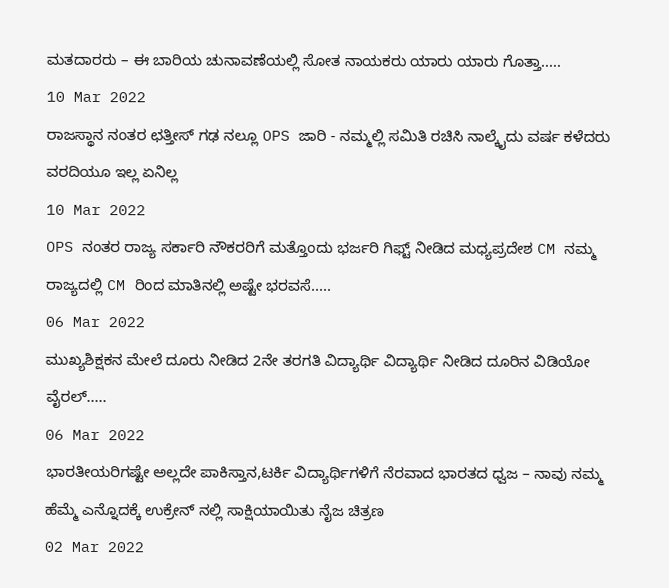ಮತದಾರರು – ಈ ಬಾರಿಯ ಚುನಾವಣೆಯಲ್ಲಿ ಸೋತ ನಾಯಕರು ಯಾರು ಯಾರು ಗೊತ್ತಾ.....
10 Mar 2022
ರಾಜಸ್ಥಾನ ನಂತರ ಛತ್ತೀಸ್ ಗಢ ನಲ್ಲೂ OPS ಜಾರಿ - ನಮ್ಮಲ್ಲಿ ಸಮಿತಿ ರಚಿಸಿ ನಾಲ್ಕೈದು ವರ್ಷ ಕಳೆದರು ವರದಿಯೂ ಇಲ್ಲ ಏನಿಲ್ಲ
10 Mar 2022
OPS ನಂತರ ರಾಜ್ಯ ಸರ್ಕಾರಿ ನೌಕರರಿಗೆ ಮತ್ತೊಂದು ಭರ್ಜರಿ ಗಿಫ್ಟ್ ನೀಡಿದ ಮಧ್ಯಪ್ರದೇಶ CM ನಮ್ಮ ರಾಜ್ಯದಲ್ಲಿ CM ರಿಂದ ಮಾತಿನಲ್ಲಿ ಅಷ್ಟೇ ಭರವಸೆ.....
06 Mar 2022
ಮುಖ್ಯಶಿಕ್ಷಕನ ಮೇಲೆ ದೂರು ನೀಡಿದ 2ನೇ ತರಗತಿ ವಿದ್ಯಾರ್ಥಿ ವಿದ್ಯಾರ್ಥಿ ನೀಡಿದ ದೂರಿನ ವಿಡಿಯೋ ವೈರಲ್.....
06 Mar 2022
ಭಾರತೀಯರಿಗಷ್ಟೇ ಅಲ್ಲದೇ ಪಾಕಿಸ್ತಾನ,ಟರ್ಕಿ ವಿದ್ಯಾರ್ಥಿಗಳಿಗೆ ನೆರವಾದ ಭಾರತದ ಧ್ವಜ – ನಾವು ನಮ್ಮ ಹೆಮ್ಮೆ ಎನ್ನೊದಕ್ಕೆ ಉಕ್ರೇನ್ ನಲ್ಲಿ ಸಾಕ್ಷಿಯಾಯಿತು ನೈಜ ಚಿತ್ರಣ
02 Mar 2022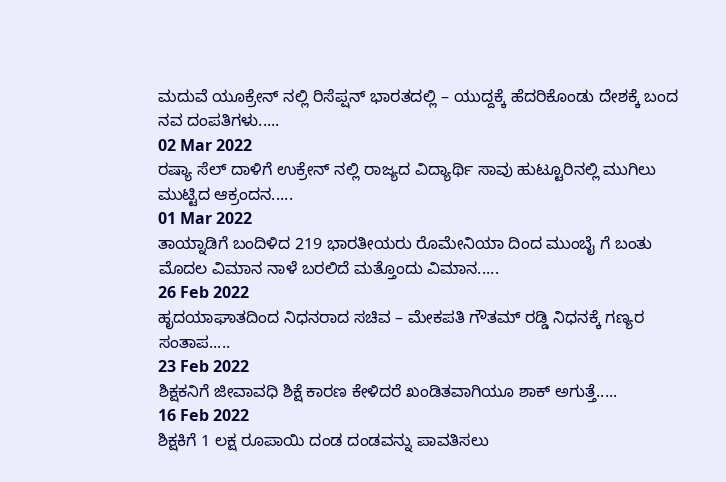ಮದುವೆ ಯೂಕ್ರೇನ್ ನಲ್ಲಿ ರಿಸೆಪ್ಷನ್ ಭಾರತದಲ್ಲಿ – ಯುದ್ದಕ್ಕೆ ಹೆದರಿಕೊಂಡು ದೇಶಕ್ಕೆ ಬಂದ ನವ ದಂಪತಿಗಳು.....
02 Mar 2022
ರಷ್ಯಾ ಸೆಲ್ ದಾಳಿಗೆ ಉಕ್ರೇನ್ ನಲ್ಲಿ ರಾಜ್ಯದ ವಿದ್ಯಾರ್ಥಿ ಸಾವು ಹುಟ್ಟೂರಿನಲ್ಲಿ ಮುಗಿಲು ಮುಟ್ಟಿದ ಆಕ್ರಂದನ.....
01 Mar 2022
ತಾಯ್ನಾಡಿಗೆ ಬಂದಿಳಿದ 219 ಭಾರತೀಯರು ರೊಮೇನಿಯಾ ದಿಂದ ಮುಂಬೈ ಗೆ ಬಂತು ಮೊದಲ ವಿಮಾನ ನಾಳೆ ಬರಲಿದೆ ಮತ್ತೊಂದು ವಿಮಾನ.....
26 Feb 2022
ಹೃದಯಾಘಾತದಿಂದ ನಿಧನರಾದ ಸಚಿವ – ಮೇಕಪತಿ ಗೌತಮ್ ರಡ್ಡಿ ನಿಧನಕ್ಕೆ ಗಣ್ಯರ ಸಂತಾಪ.....
23 Feb 2022
ಶಿಕ್ಷಕನಿಗೆ ಜೀವಾವಧಿ ಶಿಕ್ಷೆ ಕಾರಣ ಕೇಳಿದರೆ ಖಂಡಿತವಾಗಿಯೂ ಶಾಕ್ ಅಗುತ್ತೆ.....
16 Feb 2022
ಶಿಕ್ಷಕಿಗೆ 1 ಲಕ್ಷ ರೂಪಾಯಿ ದಂಡ ದಂಡವನ್ನು ಪಾವತಿಸಲು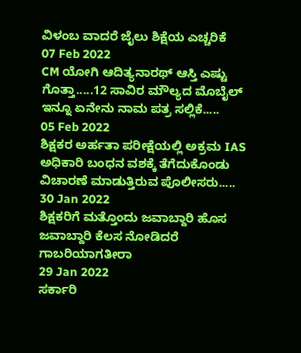ವಿಳಂಬ ವಾದರೆ ಜೈಲು ಶಿಕ್ಷೆಯ ಎಚ್ಚರಿಕೆ
07 Feb 2022
CM ಯೋಗಿ ಆದಿತ್ಯನಾರಥ್ ಆಸ್ತಿ ಎಷ್ಟು ಗೊತ್ತಾ.....12 ಸಾವಿರ ಮೌಲ್ಯದ ಮೊಬೈಲ್ ಇನ್ನೂ ಏನೇನು ನಾಮ ಪತ್ರ ಸಲ್ಲಿಕೆ.....
05 Feb 2022
ಶಿಕ್ಷಕರ ಅರ್ಹತಾ ಪರೀಕ್ಷೆಯಲ್ಲಿ ಅಕ್ರಮ IAS ಅಧಿಕಾರಿ ಬಂಧನ ವಶಕ್ಕೆ ತೆಗೆದುಕೊಂಡು ವಿಚಾರಣೆ ಮಾಡುತ್ತಿರುವ ಪೊಲೀಸರು.....
30 Jan 2022
ಶಿಕ್ಷಕರಿಗೆ ಮತ್ತೊಂದು ಜವಾಬ್ದಾರಿ ಹೊಸ ಜವಾಬ್ದಾರಿ ಕೆಲಸ ನೋಡಿದರೆ ಗಾಬರಿಯಾಗತೀರಾ
29 Jan 2022
ಸರ್ಕಾರಿ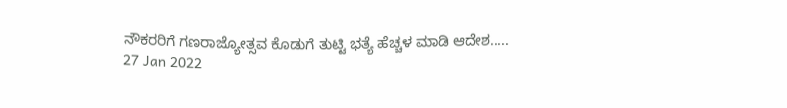ನೌಕರರಿಗೆ ಗಣರಾಜ್ಯೋತ್ಸವ ಕೊಡುಗೆ ತುಟ್ಟಿ ಭತ್ಯೆ ಹೆಚ್ಚಳ ಮಾಡಿ ಆದೇಶ.....
27 Jan 2022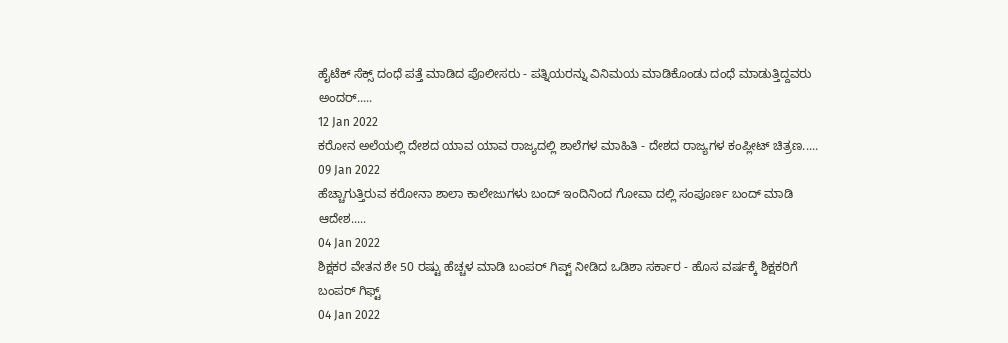ಹೈಟೆಕ್ ಸೆಕ್ಸ್ ದಂಧೆ ಪತ್ತೆ ಮಾಡಿದ ಪೊಲೀಸರು - ಪತ್ನಿಯರನ್ನು ವಿನಿಮಯ ಮಾಡಿಕೊಂಡು ದಂಧೆ ಮಾಡುತ್ತಿದ್ದವರು ಅಂದರ್.....
12 Jan 2022
ಕರೋನ ಅಲೆಯಲ್ಲಿ ದೇಶದ ಯಾವ ಯಾವ ರಾಜ್ಯದಲ್ಲಿ ಶಾಲೆಗಳ ಮಾಹಿತಿ - ದೇಶದ ರಾಜ್ಯಗಳ ಕಂಪ್ಲೀಟ್ ಚಿತ್ರಣ.....
09 Jan 2022
ಹೆಚ್ಚಾಗುತ್ತಿರುವ ಕರೋನಾ ಶಾಲಾ ಕಾಲೇಜುಗಳು ಬಂದ್ ಇಂದಿನಿಂದ ಗೋವಾ ದಲ್ಲಿ ಸಂಪೂರ್ಣ ಬಂದ್ ಮಾಡಿ ಆದೇಶ.....
04 Jan 2022
ಶಿಕ್ಷಕರ ವೇತನ ಶೇ 50 ರಷ್ಟು ಹೆಚ್ಚಳ ಮಾಡಿ ಬಂಪರ್ ಗಿಪ್ಟ್ ನೀಡಿದ ಒಡಿಶಾ ಸರ್ಕಾರ - ಹೊಸ ವರ್ಷಕ್ಕೆ ಶಿಕ್ಷಕರಿಗೆ ಬಂಪರ್ ಗಿಫ್ಟ್
04 Jan 2022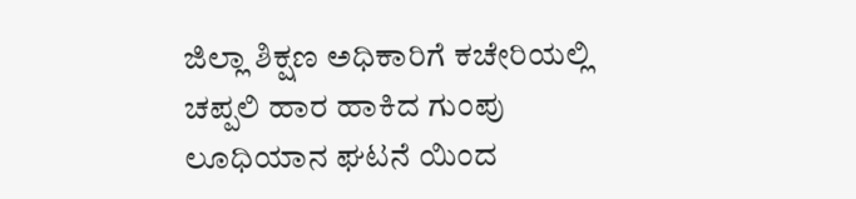ಜಿಲ್ಲಾ ಶಿಕ್ಷಣ ಅಧಿಕಾರಿಗೆ ಕಚೇರಿಯಲ್ಲಿ ಚಪ್ಪಲಿ ಹಾರ ಹಾಕಿದ ಗುಂಪು ಲೂಧಿಯಾನ ಘಟನೆ ಯಿಂದ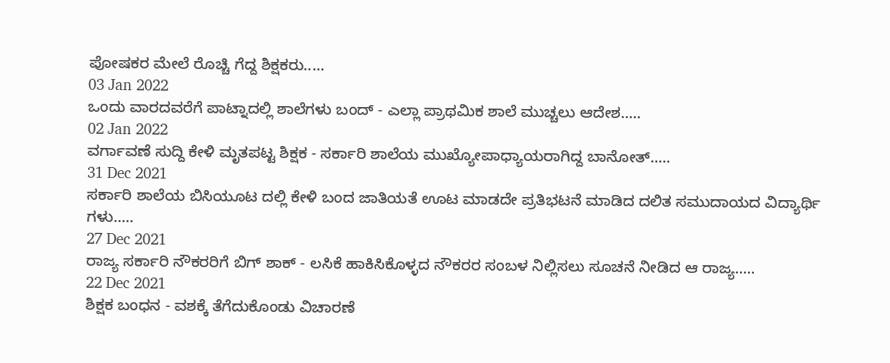ಪೋಷಕರ ಮೇಲೆ ರೊಚ್ಚಿ ಗೆದ್ದ ಶಿಕ್ಷಕರು.....
03 Jan 2022
ಒಂದು ವಾರದವರೆಗೆ ಪಾಟ್ನಾದಲ್ಲಿ ಶಾಲೆಗಳು ಬಂದ್ - ಎಲ್ಲಾ ಪ್ರಾಥಮಿಕ ಶಾಲೆ ಮುಚ್ಚಲು ಆದೇಶ.....
02 Jan 2022
ವರ್ಗಾವಣೆ ಸುದ್ದಿ ಕೇಳಿ ಮೃತಪಟ್ಟ ಶಿಕ್ಷಕ - ಸರ್ಕಾರಿ ಶಾಲೆಯ ಮುಖ್ಯೋಪಾಧ್ಯಾಯರಾಗಿದ್ದ ಬಾನೋತ್.....
31 Dec 2021
ಸರ್ಕಾರಿ ಶಾಲೆಯ ಬಿಸಿಯೂಟ ದಲ್ಲಿ ಕೇಳಿ ಬಂದ ಜಾತಿಯತೆ ಊಟ ಮಾಡದೇ ಪ್ರತಿಭಟನೆ ಮಾಡಿದ ದಲಿತ ಸಮುದಾಯದ ವಿದ್ಯಾರ್ಥಿ ಗಳು.....
27 Dec 2021
ರಾಜ್ಯ ಸರ್ಕಾರಿ ನೌಕರರಿಗೆ ಬಿಗ್ ಶಾಕ್ - ಲಸಿಕೆ ಹಾಕಿಸಿಕೊಳ್ಳದ ನೌಕರರ ಸಂಬಳ ನಿಲ್ಲಿಸಲು ಸೂಚನೆ ನೀಡಿದ ಆ ರಾಜ್ಯ.....
22 Dec 2021
ಶಿಕ್ಷಕ ಬಂಧನ - ವಶಕ್ಕೆ ತೆಗೆದುಕೊಂಡು ವಿಚಾರಣೆ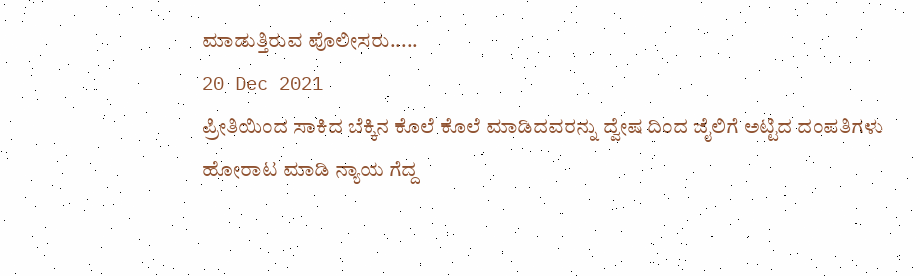ಮಾಡುತ್ತಿರುವ ಪೊಲೀಸರು.....
20 Dec 2021
ಪ್ರೀತಿಯಿಂದ ಸಾಕಿದ ಬೆಕ್ಕಿನ ಕೊಲೆ ಕೊಲೆ ಮಾಡಿದವರನ್ನು ದ್ವೇಷ ದಿಂದ ಜೈಲಿಗೆ ಅಟ್ಟಿದ ದಂಪತಿಗಳು ಹೋರಾಟ ಮಾಡಿ ನ್ಯಾಯ ಗೆದ್ದ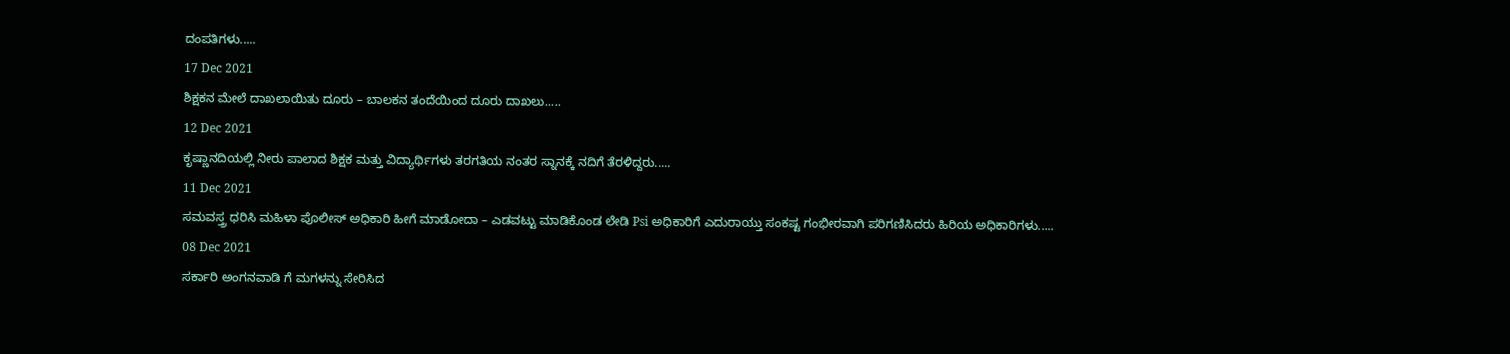ದಂಪತಿಗಳು.....
17 Dec 2021
ಶಿಕ್ಷಕನ ಮೇಲೆ ದಾಖಲಾಯಿತು ದೂರು – ಬಾಲಕನ ತಂದೆಯಿಂದ ದೂರು ದಾಖಲು.....
12 Dec 2021
ಕೃಷ್ಣಾನದಿಯಲ್ಲಿ ನೀರು ಪಾಲಾದ ಶಿಕ್ಷಕ ಮತ್ತು ವಿದ್ಯಾರ್ಥಿಗಳು ತರಗತಿಯ ನಂತರ ಸ್ನಾನಕ್ಕೆ ನದಿಗೆ ತೆರಳಿದ್ದರು.....
11 Dec 2021
ಸಮವಸ್ತ್ರ ಧರಿಸಿ ಮಹಿಳಾ ಪೊಲೀಸ್ ಅಧಿಕಾರಿ ಹೀಗೆ ಮಾಡೋದಾ – ಎಡವಟ್ಟು ಮಾಡಿಕೊಂಡ ಲೇಡಿ Psi ಅಧಿಕಾರಿಗೆ ಎದುರಾಯ್ತು ಸಂಕಷ್ಟ ಗಂಭೀರವಾಗಿ ಪರಿಗಣಿಸಿದರು ಹಿರಿಯ ಅಧಿಕಾರಿಗಳು.....
08 Dec 2021
ಸರ್ಕಾರಿ ಅಂಗನವಾಡಿ ಗೆ ಮಗಳನ್ನು ಸೇರಿಸಿದ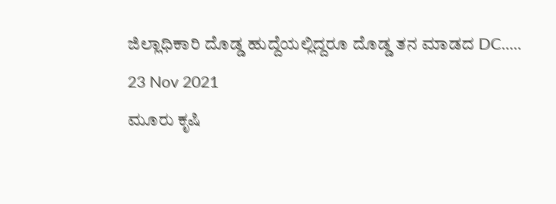ಜಿಲ್ಲಾಧಿಕಾರಿ ದೊಡ್ಡ ಹುದ್ದೆಯಲ್ಲಿದ್ದರೂ ದೊಡ್ಡ ತನ ಮಾಡದ DC.....
23 Nov 2021
ಮೂರು ಕೃಷಿ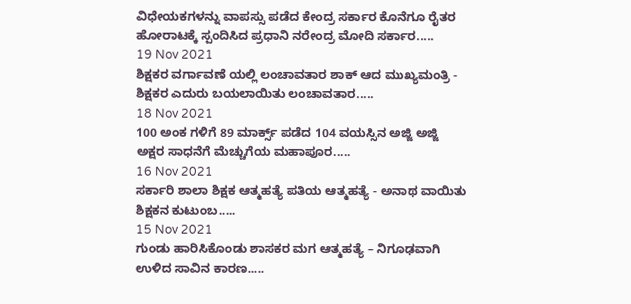ವಿಧೇಯಕಗಳನ್ನು ವಾಪಸ್ಸು ಪಡೆದ ಕೇಂದ್ರ ಸರ್ಕಾರ ಕೊನೆಗೂ ರೈತರ ಹೋರಾಟಕ್ಕೆ ಸ್ಪಂದಿಸಿದ ಪ್ರಧಾನಿ ನರೇಂದ್ರ ಮೋದಿ ಸರ್ಕಾರ.....
19 Nov 2021
ಶಿಕ್ಷಕರ ವರ್ಗಾವಣೆ ಯಲ್ಲಿ ಲಂಚಾವತಾರ ಶಾಕ್ ಆದ ಮುಖ್ಯಮಂತ್ರಿ - ಶಿಕ್ಷಕರ ಎದುರು ಬಯಲಾಯಿತು ಲಂಚಾವತಾರ.....
18 Nov 2021
100 ಅಂಕ ಗಳಿಗೆ 89 ಮಾರ್ಕ್ಸ್ ಪಡೆದ 104 ವಯಸ್ಸಿನ ಅಜ್ಜಿ ಅಜ್ಜಿ ಅಕ್ಷರ ಸಾಧನೆಗೆ ಮೆಚ್ಚುಗೆಯ ಮಹಾಪೂರ.....
16 Nov 2021
ಸರ್ಕಾರಿ ಶಾಲಾ ಶಿಕ್ಷಕ ಆತ್ಮಹತ್ಯೆ ಪತಿಯ ಆತ್ಮಹತ್ಯೆ - ಅನಾಥ ವಾಯಿತು ಶಿಕ್ಷಕನ ಕುಟುಂಬ.....
15 Nov 2021
ಗುಂಡು ಹಾರಿಸಿಕೊಂಡು ಶಾಸಕರ ಮಗ ಆತ್ಮಹತ್ಯೆ – ನಿಗೂಢವಾಗಿ ಉಳಿದ ಸಾವಿನ ಕಾರಣ.....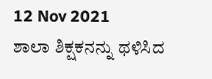12 Nov 2021
ಶಾಲಾ ಶಿಕ್ಷಕನನ್ನು ಥಳಿಸಿದ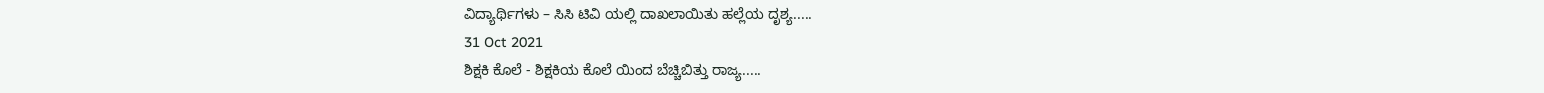ವಿದ್ಯಾರ್ಥಿಗಳು – ಸಿಸಿ ಟಿವಿ ಯಲ್ಲಿ ದಾಖಲಾಯಿತು ಹಲ್ಲೆಯ ದೃಶ್ಯ.....
31 Oct 2021
ಶಿಕ್ಷಕಿ ಕೊಲೆ - ಶಿಕ್ಷಕಿಯ ಕೊಲೆ ಯಿಂದ ಬೆಚ್ಚಿಬಿತ್ತು ರಾಜ್ಯ.....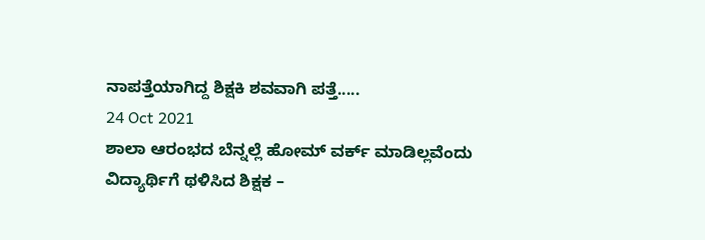ನಾಪತ್ತೆಯಾಗಿದ್ದ ಶಿಕ್ಷಕಿ ಶವವಾಗಿ ಪತ್ತೆ.....
24 Oct 2021
ಶಾಲಾ ಆರಂಭದ ಬೆನ್ನಲ್ಲೆ ಹೋಮ್ ವರ್ಕ್ ಮಾಡಿಲ್ಲವೆಂದು ವಿದ್ಯಾರ್ಥಿಗೆ ಥಳಿಸಿದ ಶಿಕ್ಷಕ –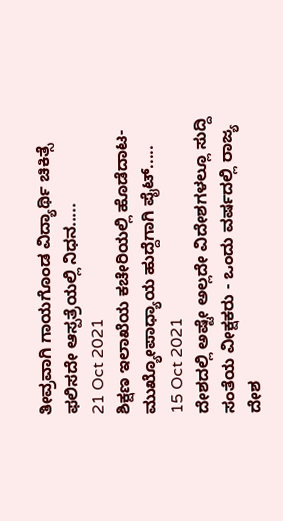ತೀವ್ರವಾಗಿ ಗಾಯಗೊಂಡ ವಿದ್ಯಾರ್ಥಿ ಚಿಕಿತ್ಸೆ ಫಲಿಸದೇ ಆಸ್ಪತ್ರೆಯಲ್ಲಿ ನಿಧನ.....
21 Oct 2021
ಶಿಕ್ಷಣ ಇಲಾಖೆಯ ಕಚೇರಿಯಲ್ಲಿ ಹೊಡೆದಾಟ-ಮುಖ್ಯೋಪಾಧ್ಯಾಯ ಹುದ್ದೆಗಾಗಿ ಪೈಟ್.....
15 Oct 2021
ದೇಶದಲ್ಲಿ ಅಷ್ಟೇ ಅಲ್ಲದೇ ವಿದೇಶಗಳಲ್ಲೂ ಸುದ್ದಿ ಸಂತೆಯ ವೀಕ್ಷಕರು - ಒಂದು ವರ್ಷದಲ್ಲಿ ರಾಜ್ಯ ದೇಶ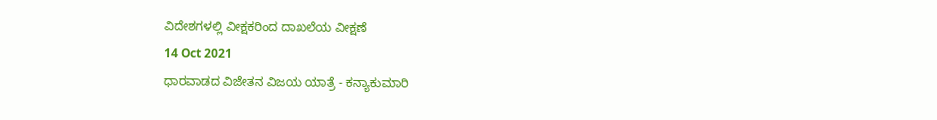ವಿದೇಶಗಳಲ್ಲಿ ವೀಕ್ಷಕರಿಂದ ದಾಖಲೆಯ ವೀಕ್ಷಣೆ
14 Oct 2021
ಧಾರವಾಡದ ವಿಜೇತನ ವಿಜಯ ಯಾತ್ರೆ - ಕನ್ಯಾಕುಮಾರಿ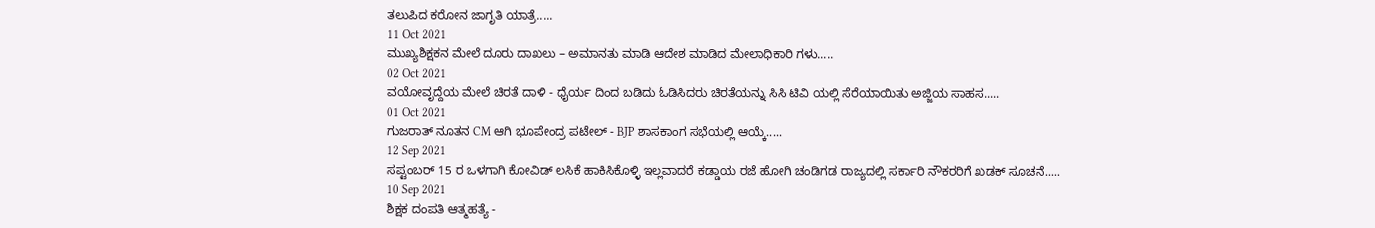ತಲುಪಿದ ಕರೋನ ಜಾಗೃತಿ ಯಾತ್ರೆ.....
11 Oct 2021
ಮುಖ್ಯಶಿಕ್ಷಕನ ಮೇಲೆ ದೂರು ದಾಖಲು – ಅಮಾನತು ಮಾಡಿ ಆದೇಶ ಮಾಡಿದ ಮೇಲಾಧಿಕಾರಿ ಗಳು.....
02 Oct 2021
ವಯೋವೃದ್ದೆಯ ಮೇಲೆ ಚಿರತೆ ದಾಳಿ - ಧೈರ್ಯ ದಿಂದ ಬಡಿದು ಓಡಿಸಿದರು ಚಿರತೆಯನ್ನು ಸಿಸಿ ಟಿವಿ ಯಲ್ಲಿ ಸೆರೆಯಾಯಿತು ಅಜ್ಜಿಯ ಸಾಹಸ.....
01 Oct 2021
ಗುಜರಾತ್ ನೂತನ CM ಆಗಿ ಭೂಪೇಂದ್ರ ಪಟೇಲ್ - BJP ಶಾಸಕಾಂಗ ಸಭೆಯಲ್ಲಿ ಆಯ್ಕೆ.....
12 Sep 2021
ಸಪ್ಟಂಬರ್ 15 ರ ಒಳಗಾಗಿ ಕೋವಿಡ್ ಲಸಿಕೆ ಹಾಕಿಸಿಕೊಳ್ಳಿ ಇಲ್ಲವಾದರೆ ಕಡ್ಡಾಯ ರಜೆ ಹೋಗಿ ಚಂಡಿಗಡ ರಾಜ್ಯದಲ್ಲಿ ಸರ್ಕಾರಿ ನೌಕರರಿಗೆ ಖಡಕ್ ಸೂಚನೆ.....
10 Sep 2021
ಶಿಕ್ಷಕ ದಂಪತಿ ಆತ್ಮಹತ್ಯೆ -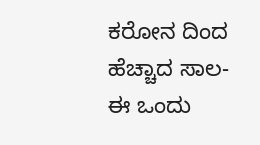ಕರೋನ ದಿಂದ ಹೆಚ್ಚಾದ ಸಾಲ- ಈ ಒಂದು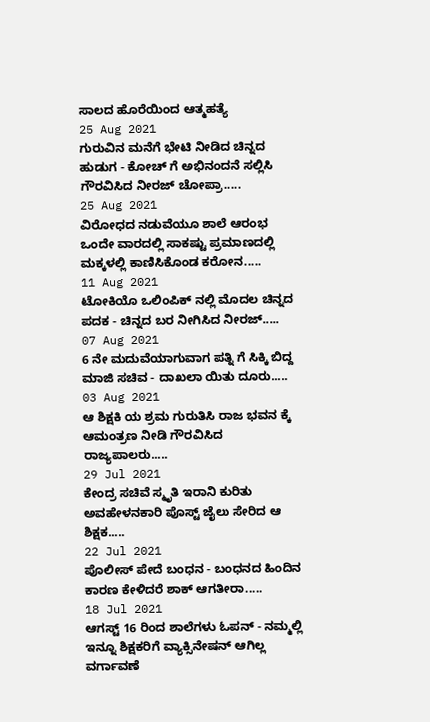ಸಾಲದ ಹೊರೆಯಿಂದ ಆತ್ಮಹತ್ಯೆ
25 Aug 2021
ಗುರುವಿನ ಮನೆಗೆ ಭೇಟಿ ನೀಡಿದ ಚಿನ್ನದ ಹುಡುಗ - ಕೋಚ್ ಗೆ ಅಭಿನಂದನೆ ಸಲ್ಲಿಸಿ ಗೌರವಿಸಿದ ನೀರಜ್ ಚೋಪ್ರಾ.....
25 Aug 2021
ವಿರೋಧದ ನಡುವೆಯೂ ಶಾಲೆ ಆರಂಭ ಒಂದೇ ವಾರದಲ್ಲಿ ಸಾಕಷ್ಟು ಪ್ರಮಾಣದಲ್ಲಿ ಮಕ್ಕಳಲ್ಲಿ ಕಾಣಿಸಿಕೊಂಡ ಕರೋನ.....
11 Aug 2021
ಟೋಕಿಯೊ ಒಲಿಂಪಿಕ್ ನಲ್ಲಿ ಮೊದಲ ಚಿನ್ನದ ಪದಕ - ಚಿನ್ನದ ಬರ ನೀಗಿಸಿದ ನೀರಜ್.....
07 Aug 2021
6 ನೇ ಮದುವೆಯಾಗುವಾಗ ಪತ್ನಿ ಗೆ ಸಿಕ್ಕಿ ಬಿದ್ದ ಮಾಜಿ ಸಚಿವ - ದಾಖಲಾ ಯಿತು ದೂರು.....
03 Aug 2021
ಆ ಶಿಕ್ಷಕಿ ಯ ಶ್ರಮ ಗುರುತಿಸಿ ರಾಜ ಭವನ ಕ್ಕೆ ಆಮಂತ್ರಣ ನೀಡಿ ಗೌರವಿಸಿದ ರಾಜ್ಯಪಾಲರು.....
29 Jul 2021
ಕೇಂದ್ರ ಸಚಿವೆ ಸ್ಮೃತಿ ಇರಾನಿ ಕುರಿತು ಅವಹೇಳನಕಾರಿ ಪೊಸ್ಟ್ ಜೈಲು ಸೇರಿದ ಆ ಶಿಕ್ಷಕ.....
22 Jul 2021
ಪೊಲೀಸ್ ಪೇದೆ ಬಂಧನ - ಬಂಧನದ ಹಿಂದಿನ ಕಾರಣ ಕೇಳಿದರೆ ಶಾಕ್ ಆಗತೀರಾ.....
18 Jul 2021
ಆಗಸ್ಟ್ 16 ರಿಂದ ಶಾಲೆಗಳು ಓಪನ್ - ನಮ್ಮಲ್ಲಿ ಇನ್ನೂ ಶಿಕ್ಷಕರಿಗೆ ವ್ಯಾಕ್ಸಿನೇಷನ್ ಆಗಿಲ್ಲ ವರ್ಗಾವಣೆ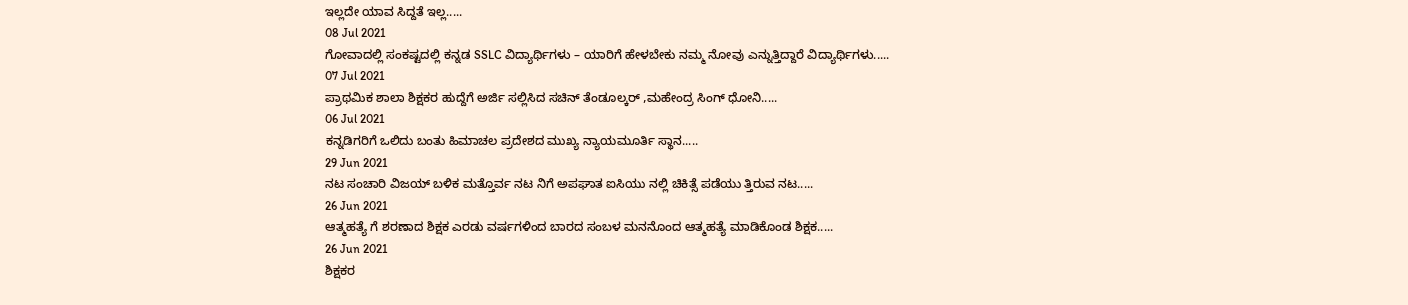ಇಲ್ಲದೇ ಯಾವ ಸಿದ್ದತೆ ಇಲ್ಲ.....
08 Jul 2021
ಗೋವಾದಲ್ಲಿ ಸಂಕಷ್ಟದಲ್ಲಿ ಕನ್ನಡ SSLC ವಿದ್ಯಾರ್ಥಿಗಳು – ಯಾರಿಗೆ ಹೇಳಬೇಕು ನಮ್ಮ ನೋವು ಎನ್ನುತ್ತಿದ್ದಾರೆ ವಿದ್ಯಾರ್ಥಿಗಳು.....
07 Jul 2021
ಪ್ರಾಥಮಿಕ ಶಾಲಾ ಶಿಕ್ಷಕರ ಹುದ್ದೆಗೆ ಅರ್ಜಿ ಸಲ್ಲಿಸಿದ ಸಚಿನ್ ತೆಂಡೂಲ್ಕರ್ ,ಮಹೇಂದ್ರ ಸಿಂಗ್ ಧೋನಿ.....
06 Jul 2021
ಕನ್ನಡಿಗರಿಗೆ ಒಲಿದು ಬಂತು ಹಿಮಾಚಲ ಪ್ರದೇಶದ ಮುಖ್ಯ ನ್ಯಾಯಮೂರ್ತಿ ಸ್ಥಾನ.....
29 Jun 2021
ನಟ ಸಂಚಾರಿ ವಿಜಯ್ ಬಳಿಕ ಮತ್ತೊರ್ವ ನಟ ನಿಗೆ ಅಪಘಾತ ಐಸಿಯು ನಲ್ಲಿ ಚಿಕಿತ್ಸೆ ಪಡೆಯು ತ್ತಿರುವ ನಟ.....
26 Jun 2021
ಆತ್ಮಹತ್ಯೆ ಗೆ ಶರಣಾದ ಶಿಕ್ಷಕ ಎರಡು ವರ್ಷಗಳಿಂದ ಬಾರದ ಸಂಬಳ ಮನನೊಂದ ಆತ್ಮಹತ್ಯೆ ಮಾಡಿಕೊಂಡ ಶಿಕ್ಷಕ.....
26 Jun 2021
ಶಿಕ್ಷಕರ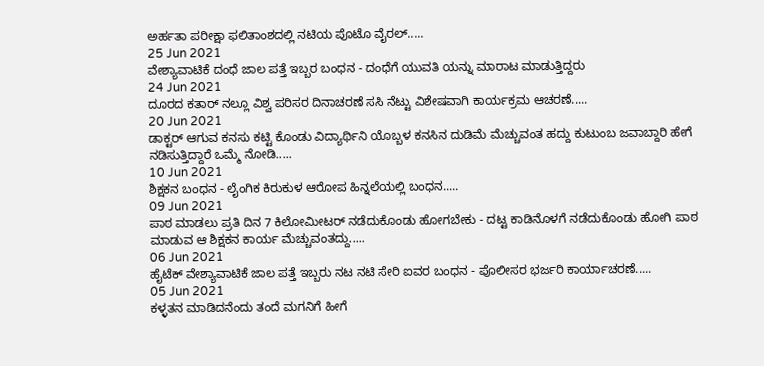ಅರ್ಹತಾ ಪರೀಕ್ಷಾ ಫಲಿತಾಂಶದಲ್ಲಿ ನಟಿಯ ಪೊಟೊ ವೈರಲ್.....
25 Jun 2021
ವೇಶ್ಯಾವಾಟಿಕೆ ದಂಧೆ ಜಾಲ ಪತ್ತೆ ಇಬ್ಬರ ಬಂಧನ - ದಂಧೆಗೆ ಯುವತಿ ಯನ್ನು ಮಾರಾಟ ಮಾಡುತ್ತಿದ್ದರು
24 Jun 2021
ದೂರದ ಕತಾರ್ ನಲ್ಲೂ ವಿಶ್ವ ಪರಿಸರ ದಿನಾಚರಣೆ ಸಸಿ ನೆಟ್ಟು ವಿಶೇಷವಾಗಿ ಕಾರ್ಯಕ್ರಮ ಆಚರಣೆ.....
20 Jun 2021
ಡಾಕ್ಟರ್ ಆಗುವ ಕನಸು ಕಟ್ಟಿ ಕೊಂಡು ವಿದ್ಯಾರ್ಥಿನಿ ಯೊಬ್ಬಳ ಕನಸಿನ ದುಡಿಮೆ ಮೆಚ್ಚುವಂತ ಹದ್ದು ಕುಟುಂಬ ಜವಾಬ್ದಾರಿ ಹೇಗೆ ನಡಿಸುತ್ತಿದ್ದಾರೆ ಒಮ್ಮೆ ನೋಡಿ.....
10 Jun 2021
ಶಿಕ್ಷಕನ ಬಂಧನ - ಲೈಂಗಿಕ ಕಿರುಕುಳ ಆರೋಪ ಹಿನ್ನಲೆಯಲ್ಲಿ ಬಂಧನ.....
09 Jun 2021
ಪಾಠ ಮಾಡಲು ಪ್ರತಿ ದಿನ 7 ಕಿಲೋಮೀಟರ್ ನಡೆದುಕೊಂಡು ಹೋಗಬೇಕು - ದಟ್ಟ ಕಾಡಿನೊಳಗೆ ನಡೆದುಕೊಂಡು ಹೋಗಿ ಪಾಠ ಮಾಡುವ ಆ ಶಿಕ್ಷಕನ ಕಾರ್ಯ ಮೆಚ್ಚುವಂತದ್ದು.....
06 Jun 2021
ಹೈಟೆಕ್ ವೇಶ್ಯಾವಾಟಿಕೆ ಜಾಲ ಪತ್ತೆ ಇಬ್ಬರು ನಟ ನಟಿ ಸೇರಿ ಐವರ ಬಂಧನ - ಪೊಲೀಸರ ಭರ್ಜರಿ ಕಾರ್ಯಾಚರಣೆ.....
05 Jun 2021
ಕಳ್ಳತನ ಮಾಡಿದನೆಂದು ತಂದೆ ಮಗನಿಗೆ ಹೀಗೆ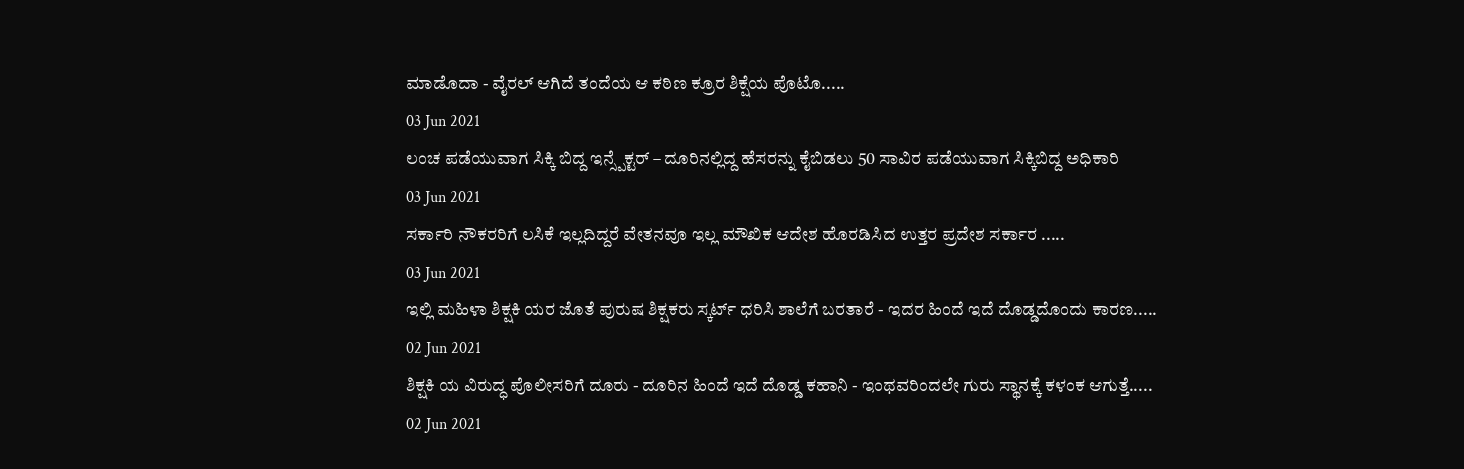ಮಾಡೊದಾ - ವೈರಲ್ ಆಗಿದೆ ತಂದೆಯ ಆ ಕಠಿಣ ಕ್ರೂರ ಶಿಕ್ಷೆಯ ಪೊಟೊ.....
03 Jun 2021
ಲಂಚ ಪಡೆಯುವಾಗ ಸಿಕ್ಕಿ ಬಿದ್ದ ಇನ್ಸ್ಪೆಕ್ಟರ್ – ದೂರಿನಲ್ಲಿದ್ದ ಹೆಸರನ್ನು ಕೈಬಿಡಲು 50 ಸಾವಿರ ಪಡೆಯುವಾಗ ಸಿಕ್ಕಿಬಿದ್ದ ಅಧಿಕಾರಿ
03 Jun 2021
ಸರ್ಕಾರಿ ನೌಕರರಿಗೆ ಲಸಿಕೆ ಇಲ್ಲದಿದ್ದರೆ ವೇತನವೂ ಇಲ್ಲ ಮೌಖಿಕ ಆದೇಶ ಹೊರಡಿಸಿದ ಉತ್ತರ ಪ್ರದೇಶ ಸರ್ಕಾರ .....
03 Jun 2021
ಇಲ್ಲಿ ಮಹಿಳಾ ಶಿಕ್ಷಕಿ ಯರ ಜೊತೆ ಪುರುಷ ಶಿಕ್ಷಕರು ಸ್ಕರ್ಟ್ ಧರಿಸಿ ಶಾಲೆಗೆ ಬರತಾರೆ - ಇದರ ಹಿಂದೆ ಇದೆ ದೊಡ್ಡದೊಂದು ಕಾರಣ.....
02 Jun 2021
ಶಿಕ್ಷಕಿ ಯ ವಿರುದ್ಧ ಪೊಲೀಸರಿಗೆ ದೂರು - ದೂರಿನ ಹಿಂದೆ ಇದೆ ದೊಡ್ಡ ಕಹಾನಿ - ಇಂಥವರಿಂದಲೇ ಗುರು ಸ್ಥಾನಕ್ಕೆ ಕಳಂಕ ಆಗುತ್ತೆ.....
02 Jun 2021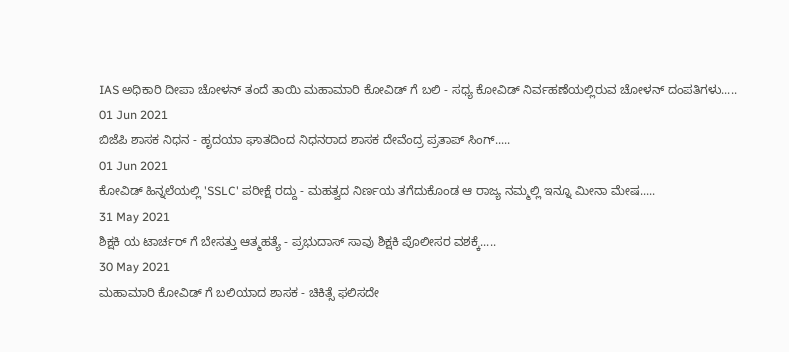IAS ಅಧಿಕಾರಿ ದೀಪಾ ಚೋಳನ್ ತಂದೆ ತಾಯಿ ಮಹಾಮಾರಿ ಕೋವಿಡ್ ಗೆ ಬಲಿ - ಸಧ್ಯ ಕೋವಿಡ್ ನಿರ್ವಹಣೆಯಲ್ಲಿರುವ ಚೋಳನ್ ದಂಪತಿಗಳು.....
01 Jun 2021
ಬಿಜೆಪಿ ಶಾಸಕ ನಿಧನ - ಹೃದಯಾ ಘಾತದಿಂದ ನಿಧನರಾದ ಶಾಸಕ ದೇವೆಂದ್ರ ಪ್ರತಾಪ್ ಸಿಂಗ್.....
01 Jun 2021
ಕೋವಿಡ್ ಹಿನ್ನಲೆಯಲ್ಲಿ 'SSLC' ಪರೀಕ್ಷೆ ರದ್ದು - ಮಹತ್ವದ ನಿರ್ಣಯ ತಗೆದುಕೊಂಡ ಆ ರಾಜ್ಯ ನಮ್ಮಲ್ಲಿ ಇನ್ನೂ ಮೀನಾ ಮೇಷ.....
31 May 2021
ಶಿಕ್ಷಕಿ ಯ ಟಾರ್ಚರ್ ಗೆ ಬೇಸತ್ತು ಆತ್ಮಹತ್ಯೆ - ಪ್ರಭುದಾಸ್ ಸಾವು ಶಿಕ್ಷಕಿ ಪೊಲೀಸರ ವಶಕ್ಕೆ.....
30 May 2021
ಮಹಾಮಾರಿ ಕೋವಿಡ್ ಗೆ ಬಲಿಯಾದ ಶಾಸಕ - ಚಿಕಿತ್ಸೆ ಫಲಿಸದೇ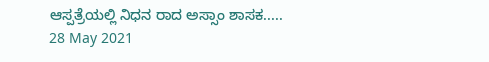ಆಸ್ಪತ್ರೆಯಲ್ಲಿ ನಿಧನ ರಾದ ಅಸ್ಸಾಂ ಶಾಸಕ.....
28 May 2021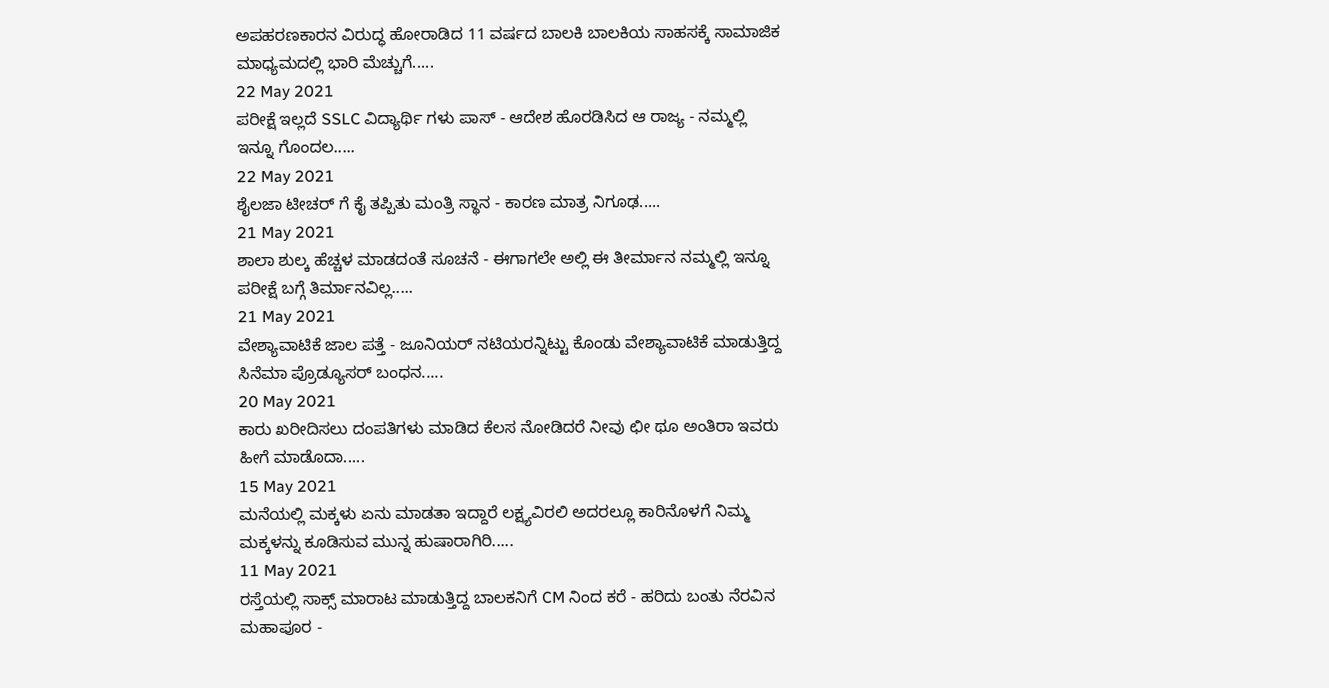ಅಪಹರಣಕಾರನ ವಿರುದ್ಧ ಹೋರಾಡಿದ 11 ವರ್ಷದ ಬಾಲಕಿ ಬಾಲಕಿಯ ಸಾಹಸಕ್ಕೆ ಸಾಮಾಜಿಕ ಮಾಧ್ಯಮದಲ್ಲಿ ಭಾರಿ ಮೆಚ್ಚುಗೆ.....
22 May 2021
ಪರೀಕ್ಷೆ ಇಲ್ಲದೆ SSLC ವಿದ್ಯಾರ್ಥಿ ಗಳು ಪಾಸ್ - ಆದೇಶ ಹೊರಡಿಸಿದ ಆ ರಾಜ್ಯ - ನಮ್ಮಲ್ಲಿ ಇನ್ನೂ ಗೊಂದಲ.....
22 May 2021
ಶೈಲಜಾ ಟೀಚರ್ ಗೆ ಕೈ ತಪ್ಪಿತು ಮಂತ್ರಿ ಸ್ಥಾನ - ಕಾರಣ ಮಾತ್ರ ನಿಗೂಢ.....
21 May 2021
ಶಾಲಾ ಶುಲ್ಕ ಹೆಚ್ಚಳ ಮಾಡದಂತೆ ಸೂಚನೆ - ಈಗಾಗಲೇ ಅಲ್ಲಿ ಈ ತೀರ್ಮಾನ ನಮ್ಮಲ್ಲಿ ಇನ್ನೂ ಪರೀಕ್ಷೆ ಬಗ್ಗೆ ತಿರ್ಮಾನವಿಲ್ಲ.....
21 May 2021
ವೇಶ್ಯಾವಾಟಿಕೆ ಜಾಲ ಪತ್ತೆ - ಜೂನಿಯರ್ ನಟಿಯರನ್ನಿಟ್ಟು ಕೊಂಡು ವೇಶ್ಯಾವಾಟಿಕೆ ಮಾಡುತ್ತಿದ್ದ ಸಿನೆಮಾ ಪ್ರೊಡ್ಯೂಸರ್ ಬಂಧನ.....
20 May 2021
ಕಾರು ಖರೀದಿಸಲು ದಂಪತಿಗಳು ಮಾಡಿದ ಕೆಲಸ ನೋಡಿದರೆ ನೀವು ಛೀ ಥೂ ಅಂತಿರಾ ಇವರು ಹೀಗೆ ಮಾಡೊದಾ.....
15 May 2021
ಮನೆಯಲ್ಲಿ ಮಕ್ಕಳು ಏನು ಮಾಡತಾ ಇದ್ದಾರೆ ಲಕ್ಷ್ಯವಿರಲಿ ಅದರಲ್ಲೂ ಕಾರಿನೊಳಗೆ ನಿಮ್ಮ ಮಕ್ಕಳನ್ನು ಕೂಡಿಸುವ ಮುನ್ನ ಹುಷಾರಾಗಿರಿ.....
11 May 2021
ರಸ್ತೆಯಲ್ಲಿ ಸಾಕ್ಸ್ ಮಾರಾಟ ಮಾಡುತ್ತಿದ್ದ ಬಾಲಕನಿಗೆ CM ನಿಂದ ಕರೆ - ಹರಿದು ಬಂತು ನೆರವಿನ ಮಹಾಪೂರ -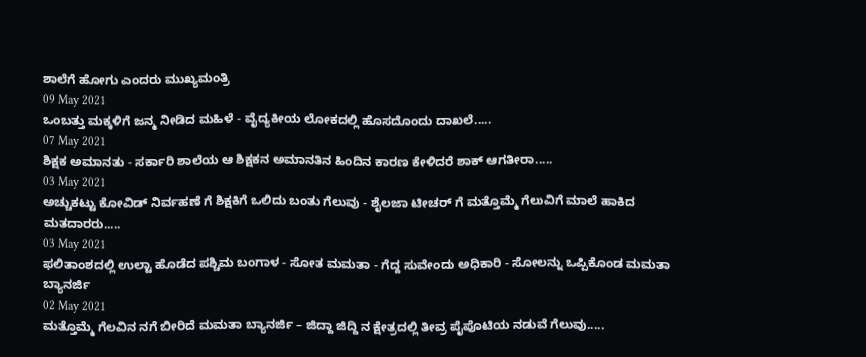ಶಾಲೆಗೆ ಹೋಗು ಎಂದರು ಮುಖ್ಯಮಂತ್ರಿ
09 May 2021
ಒಂಬತ್ತು ಮಕ್ಕಳಿಗೆ ಜನ್ಮ ನೀಡಿದ ಮಹಿಳೆ - ವೈದ್ಯಕೀಯ ಲೋಕದಲ್ಲಿ ಹೊಸದೊಂದು ದಾಖಲೆ.....
07 May 2021
ಶಿಕ್ಷಕ ಅಮಾನತು - ಸರ್ಕಾರಿ ಶಾಲೆಯ ಆ ಶಿಕ್ಷಕನ ಅಮಾನತಿನ ಹಿಂದಿನ ಕಾರಣ ಕೇಳಿದರೆ ಶಾಕ್ ಆಗತೀರಾ.....
03 May 2021
ಅಚ್ಚುಕಟ್ಟು ಕೋವಿಡ್ ನಿರ್ವಹಣೆ ಗೆ ಶಿಕ್ಷಕಿಗೆ ಒಲಿದು ಬಂತು ಗೆಲುವು - ಶೈಲಜಾ ಟೀಚರ್ ಗೆ ಮತ್ತೊಮ್ಮೆ ಗೆಲುವಿಗೆ ಮಾಲೆ ಹಾಕಿದ ಮತದಾರರು.....
03 May 2021
ಫಲಿತಾಂಶದಲ್ಲಿ ಉಲ್ಟಾ ಹೊಡೆದ ಪಶ್ಚಿಮ ಬಂಗಾಳ - ಸೋತ ಮಮತಾ - ಗೆದ್ದ ಸುವೇಂದು ಅಧಿಕಾರಿ - ಸೋಲನ್ನು ಒಪ್ಪಿಕೊಂಡ ಮಮತಾ ಬ್ಯಾನರ್ಜಿ
02 May 2021
ಮತ್ತೊಮ್ಮೆ ಗೆಲವಿನ ನಗೆ ಬೀರಿದೆ ಮಮತಾ ಬ್ಯಾನರ್ಜಿ – ಜಿದ್ದಾ ಜಿದ್ದಿ ನ ಕ್ಷೇತ್ರದಲ್ಲಿ ತೀವ್ರ ಪೈಪೊಟಿಯ ನಡುವೆ ಗೆಲುವು.....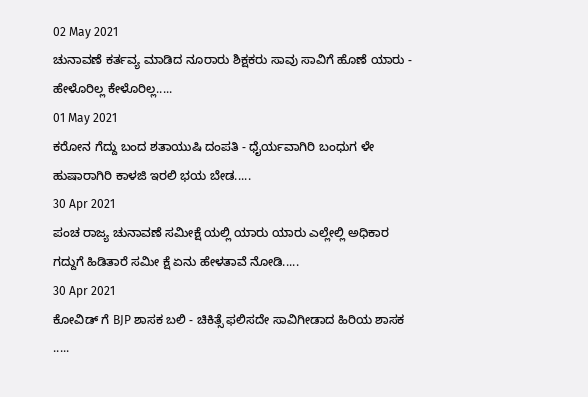02 May 2021
ಚುನಾವಣೆ ಕರ್ತವ್ಯ ಮಾಡಿದ ನೂರಾರು ಶಿಕ್ಷಕರು ಸಾವು ಸಾವಿಗೆ ಹೊಣೆ ಯಾರು - ಹೇಳೊರಿಲ್ಲ ಕೇಳೊರಿಲ್ಲ.....
01 May 2021
ಕರೋನ ಗೆದ್ದು ಬಂದ ಶತಾಯುಷಿ ದಂಪತಿ - ಧೈರ್ಯವಾಗಿರಿ ಬಂಧುಗ ಳೇ ಹುಷಾರಾಗಿರಿ ಕಾಳಜಿ ಇರಲಿ ಭಯ ಬೇಡ.....
30 Apr 2021
ಪಂಚ ರಾಜ್ಯ ಚುನಾವಣೆ ಸಮೀಕ್ಷೆ ಯಲ್ಲಿ ಯಾರು ಯಾರು ಎಲ್ಲೇಲ್ಲಿ ಅಧಿಕಾರ ಗದ್ದುಗೆ ಹಿಡಿತಾರೆ ಸಮೀ ಕ್ಷೆ ಏನು ಹೇಳತಾವೆ ನೋಡಿ.....
30 Apr 2021
ಕೋವಿಡ್ ಗೆ BJP ಶಾಸಕ ಬಲಿ - ಚಿಕಿತ್ಸೆ ಫಲಿಸದೇ ಸಾವಿಗೀಡಾದ ಹಿರಿಯ ಶಾಸಕ .....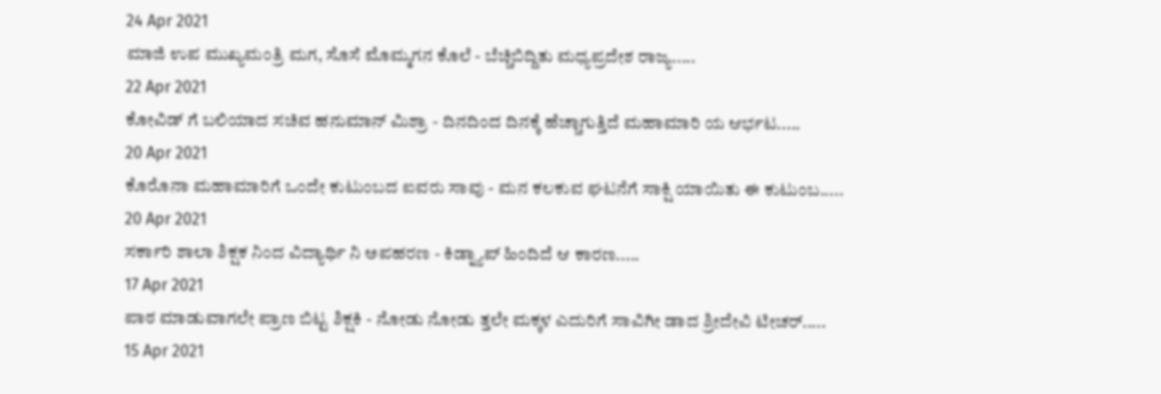24 Apr 2021
ಮಾಜಿ ಉಪ ಮುಖ್ಯಮಂತ್ರಿ ಮಗ, ಸೊಸೆ ಮೊಮ್ಮಗನ ಕೊಲೆ - ಬೆಚ್ಚಿಬಿದ್ದಿತು ಮಧ್ಯಪ್ರದೇಶ ರಾಜ್ಯ.....
22 Apr 2021
ಕೋವಿಡ್ ಗೆ ಬಲಿಯಾದ ಸಚಿವ ಹನುಮಾನ್ ಮಿಶ್ರಾ - ದಿನದಿಂದ ದಿನಕ್ಕೆ ಹೆಚ್ಚಾಗುತ್ತಿದೆ ಮಹಾಮಾರಿ ಯ ಆರ್ಭಟ.....
20 Apr 2021
ಕೊರೊನಾ ಮಹಾಮಾರಿಗೆ ಒಂದೇ ಕುಟುಂಬದ ಐವರು ಸಾವು - ಮನ ಕಲಕುವ ಘಟನೆಗೆ ಸಾಕ್ಷಿ ಯಾಯಿತು ಈ ಕುಟುಂಬ.....
20 Apr 2021
ಸರ್ಕಾರಿ ಶಾಲಾ ಶಿಕ್ಷಕ ನಿಂದ ವಿದ್ಯಾರ್ಥಿ ನಿ ಅಪಹರಣ - ಕಿಡ್ನ್ಯಾಪ್ ಹಿಂದಿದೆ ಆ ಕಾರಣ.....
17 Apr 2021
ಪಾಠ ಮಾಡುವಾಗಲೇ ಪ್ರಾಣ ಬಿಟ್ಟ ಶಿಕ್ಷಕಿ - ನೋಡು ನೋಡು ತ್ತಲೇ ಮಕ್ಕಳ ಎದುರಿಗೆ ಸಾವಿಗೀ ಡಾದ ಶ್ರೀದೇವಿ ಟೀಚರ್.....
15 Apr 2021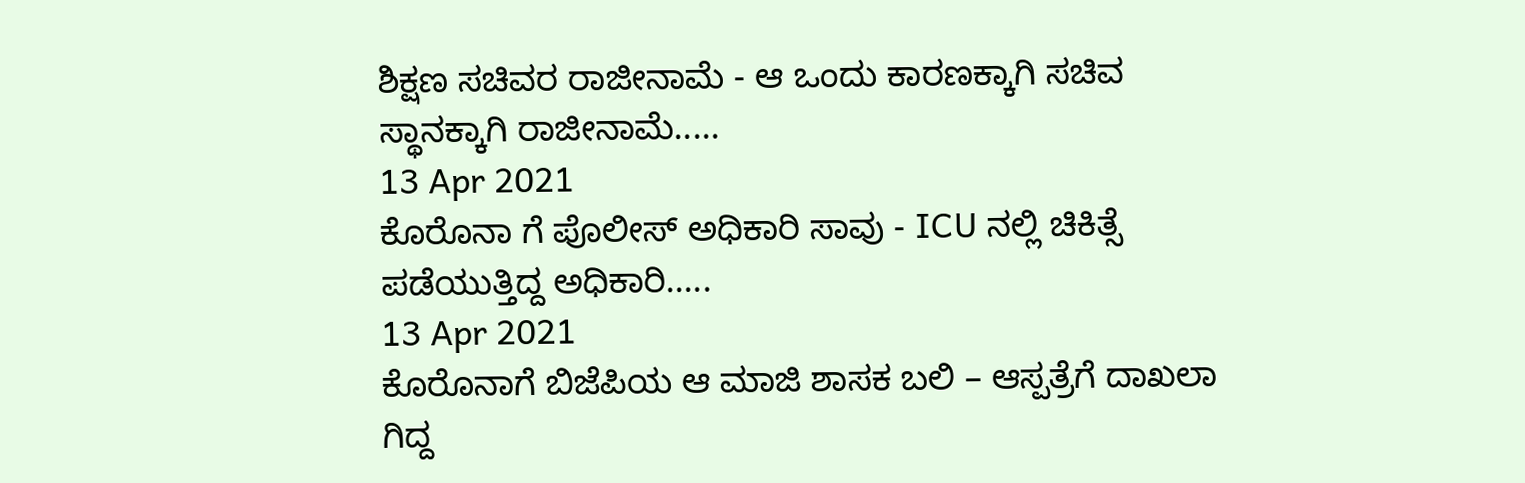ಶಿಕ್ಷಣ ಸಚಿವರ ರಾಜೀನಾಮೆ - ಆ ಒಂದು ಕಾರಣಕ್ಕಾಗಿ ಸಚಿವ ಸ್ಥಾನಕ್ಕಾಗಿ ರಾಜೀನಾಮೆ.....
13 Apr 2021
ಕೊರೊನಾ ಗೆ ಪೊಲೀಸ್ ಅಧಿಕಾರಿ ಸಾವು - ICU ನಲ್ಲಿ ಚಿಕಿತ್ಸೆ ಪಡೆಯುತ್ತಿದ್ದ ಅಧಿಕಾರಿ.....
13 Apr 2021
ಕೊರೊನಾಗೆ ಬಿಜೆಪಿಯ ಆ ಮಾಜಿ ಶಾಸಕ ಬಲಿ – ಆಸ್ಪತ್ರೆಗೆ ದಾಖಲಾ ಗಿದ್ದ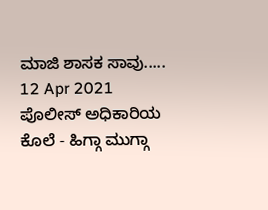ಮಾಜಿ ಶಾಸಕ ಸಾವು.....
12 Apr 2021
ಪೊಲೀಸ್ ಅಧಿಕಾರಿಯ ಕೊಲೆ - ಹಿಗ್ಗಾ ಮುಗ್ಗಾ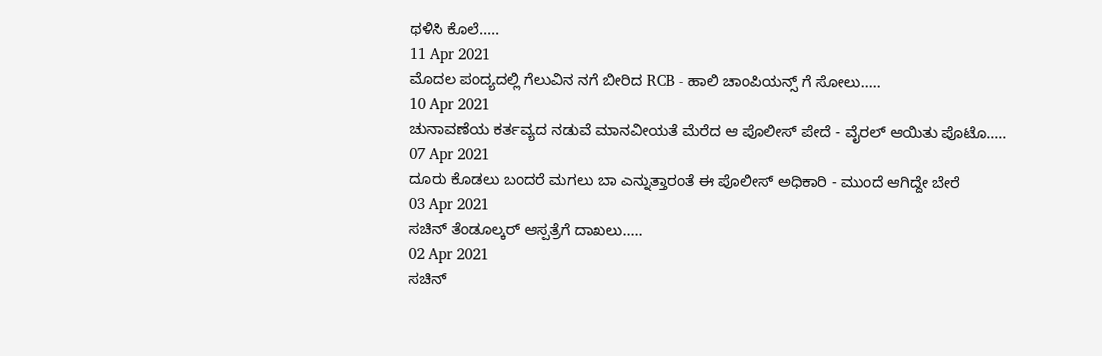ಥಳಿಸಿ ಕೊಲೆ.....
11 Apr 2021
ಮೊದಲ ಪಂದ್ಯದಲ್ಲಿ ಗೆಲುವಿನ ನಗೆ ಬೀರಿದ RCB - ಹಾಲಿ ಚಾಂಪಿಯನ್ಸ್ ಗೆ ಸೋಲು.....
10 Apr 2021
ಚುನಾವಣೆಯ ಕರ್ತವ್ಯದ ನಡುವೆ ಮಾನವೀಯತೆ ಮೆರೆದ ಆ ಪೊಲೀಸ್ ಪೇದೆ - ವೈರಲ್ ಆಯಿತು ಪೊಟೊ.....
07 Apr 2021
ದೂರು ಕೊಡಲು ಬಂದರೆ ಮಗಲು ಬಾ ಎನ್ನುತ್ತಾರಂತೆ ಈ ಪೊಲೀಸ್ ಅಧಿಕಾರಿ - ಮುಂದೆ ಆಗಿದ್ದೇ ಬೇರೆ
03 Apr 2021
ಸಚಿನ್ ತೆಂಡೂಲ್ಕರ್ ಆಸ್ಪತ್ರೆಗೆ ದಾಖಲು.....
02 Apr 2021
ಸಚಿನ್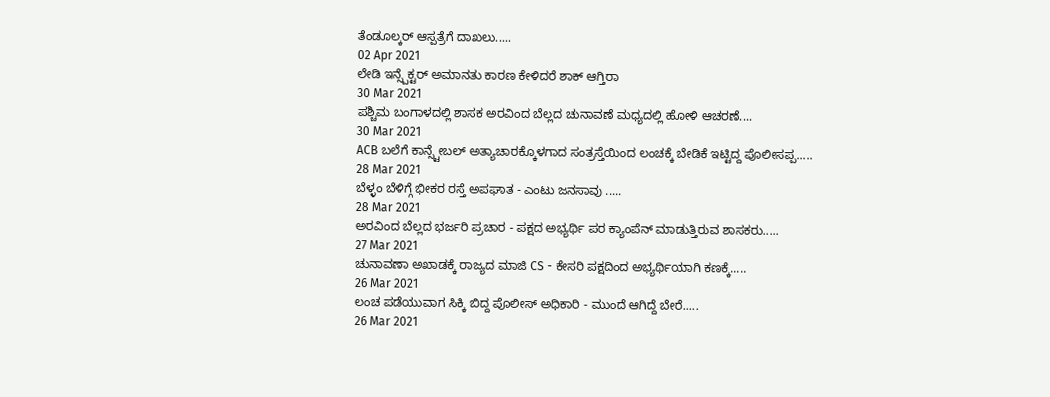ತೆಂಡೂಲ್ಕರ್ ಆಸ್ಪತ್ರೆಗೆ ದಾಖಲು.....
02 Apr 2021
ಲೇಡಿ ಇನ್ಸ್ಪೆಕ್ಟರ್ ಅಮಾನತು ಕಾರಣ ಕೇಳಿದರೆ ಶಾಕ್ ಆಗ್ತಿರಾ
30 Mar 2021
ಪಶ್ಚಿಮ ಬಂಗಾಳದಲ್ಲಿ ಶಾಸಕ ಅರವಿಂದ ಬೆಲ್ಲದ ಚುನಾವಣೆ ಮಧ್ಯದಲ್ಲಿ ಹೋಳಿ ಆಚರಣೆ....
30 Mar 2021
ACB ಬಲೆಗೆ ಕಾನ್ಸ್ಟೇಬಲ್ ಅತ್ಯಾಚಾರಕ್ಕೊಳಗಾದ ಸಂತ್ರಸ್ತೆಯಿಂದ ಲಂಚಕ್ಕೆ ಬೇಡಿಕೆ ಇಟ್ಟಿದ್ದ ಪೊಲೀಸಪ್ಪ.....
28 Mar 2021
ಬೆಳ್ಳಂ ಬೆಳಿಗ್ಗೆ ಭೀಕರ ರಸ್ತೆ ಅಪಘಾತ - ಎಂಟು ಜನಸಾವು .....
28 Mar 2021
ಅರವಿಂದ ಬೆಲ್ಲದ ಭರ್ಜರಿ ಪ್ರಚಾರ - ಪಕ್ಷದ ಅಭ್ಯರ್ಥಿ ಪರ ಕ್ಯಾಂಪೆನ್ ಮಾಡುತ್ತಿರುವ ಶಾಸಕರು.....
27 Mar 2021
ಚುನಾವಣಾ ಅಖಾಡಕ್ಕೆ ರಾಜ್ಯದ ಮಾಜಿ CS - ಕೇಸರಿ ಪಕ್ಷದಿಂದ ಅಭ್ಯರ್ಥಿಯಾಗಿ ಕಣಕ್ಕೆ.....
26 Mar 2021
ಲಂಚ ಪಡೆಯುವಾಗ ಸಿಕ್ಕಿ ಬಿದ್ದ ಪೊಲೀಸ್ ಅಧಿಕಾರಿ - ಮುಂದೆ ಆಗಿದ್ದೆ ಬೇರೆ.....
26 Mar 2021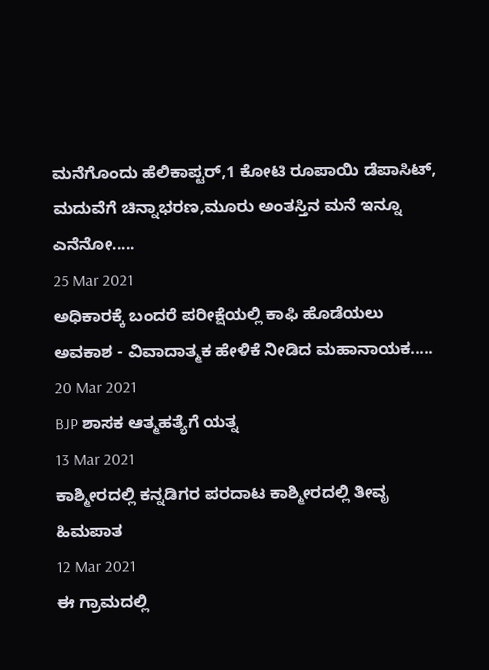ಮನೆಗೊಂದು ಹೆಲಿಕಾಪ್ಟರ್,1 ಕೋಟಿ ರೂಪಾಯಿ ಡೆಪಾಸಿಟ್, ಮದುವೆಗೆ ಚಿನ್ನಾಭರಣ,ಮೂರು ಅಂತಸ್ತಿನ ಮನೆ ಇನ್ನೂ ಎನೆನೋ.....
25 Mar 2021
ಅಧಿಕಾರಕ್ಕೆ ಬಂದರೆ ಪರೀಕ್ಷೆಯಲ್ಲಿ ಕಾಫಿ ಹೊಡೆಯಲು ಅವಕಾಶ - ವಿವಾದಾತ್ಮಕ ಹೇಳಿಕೆ ನೀಡಿದ ಮಹಾನಾಯಕ.....
20 Mar 2021
BJP ಶಾಸಕ ಆತ್ಮಹತ್ಯೆಗೆ ಯತ್ನ
13 Mar 2021
ಕಾಶ್ಮೀರದಲ್ಲಿ ಕನ್ನಡಿಗರ ಪರದಾಟ ಕಾಶ್ಮೀರದಲ್ಲಿ ತೀವೃ ಹಿಮಪಾತ
12 Mar 2021
ಈ ಗ್ರಾಮದಲ್ಲಿ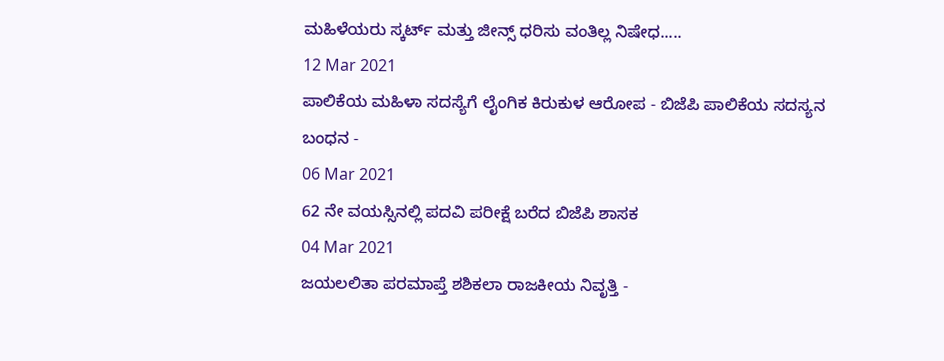ಮಹಿಳೆಯರು ಸ್ಕರ್ಟ್ ಮತ್ತು ಜೀನ್ಸ್ ಧರಿಸು ವಂತಿಲ್ಲ ನಿಷೇಧ.....
12 Mar 2021
ಪಾಲಿಕೆಯ ಮಹಿಳಾ ಸದಸ್ಯೆಗೆ ಲೈಂಗಿಕ ಕಿರುಕುಳ ಆರೋಪ - ಬಿಜೆಪಿ ಪಾಲಿಕೆಯ ಸದಸ್ಯನ ಬಂಧನ -
06 Mar 2021
62 ನೇ ವಯಸ್ಸಿನಲ್ಲಿ ಪದವಿ ಪರೀಕ್ಷೆ ಬರೆದ ಬಿಜೆಪಿ ಶಾಸಕ
04 Mar 2021
ಜಯಲಲಿತಾ ಪರಮಾಪ್ತೆ ಶಶಿಕಲಾ ರಾಜಕೀಯ ನಿವೃತ್ತಿ -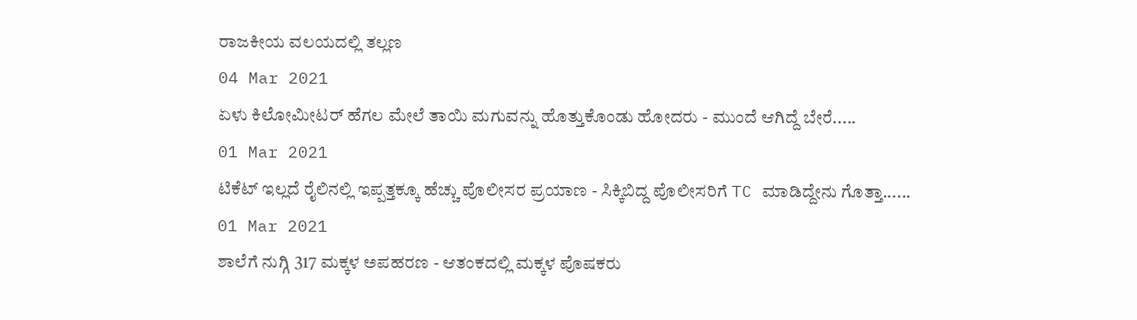ರಾಜಕೀಯ ವಲಯದಲ್ಲಿ ತಲ್ಲಣ
04 Mar 2021
ಏಳು ಕಿಲೋಮೀಟರ್ ಹೆಗಲ ಮೇಲೆ ತಾಯಿ ಮಗುವನ್ನು ಹೊತ್ತುಕೊಂಡು ಹೋದರು - ಮುಂದೆ ಆಗಿದ್ದೆ ಬೇರೆ.....
01 Mar 2021
ಟಿಕೆಟ್ ಇಲ್ಲದೆ ರೈಲಿನಲ್ಲಿ ಇಪ್ಪತ್ತಕ್ಕೂ ಹೆಚ್ಚು ಪೊಲೀಸರ ಪ್ರಯಾಣ - ಸಿಕ್ಕಿಬಿದ್ದ ಪೊಲೀಸರಿಗೆ TC ಮಾಡಿದ್ದೇನು ಗೊತ್ತಾ......
01 Mar 2021
ಶಾಲೆಗೆ ನುಗ್ಗಿ 317 ಮಕ್ಕಳ ಅಪಹರಣ - ಆತಂಕದಲ್ಲಿ ಮಕ್ಕಳ ಪೊಷಕರು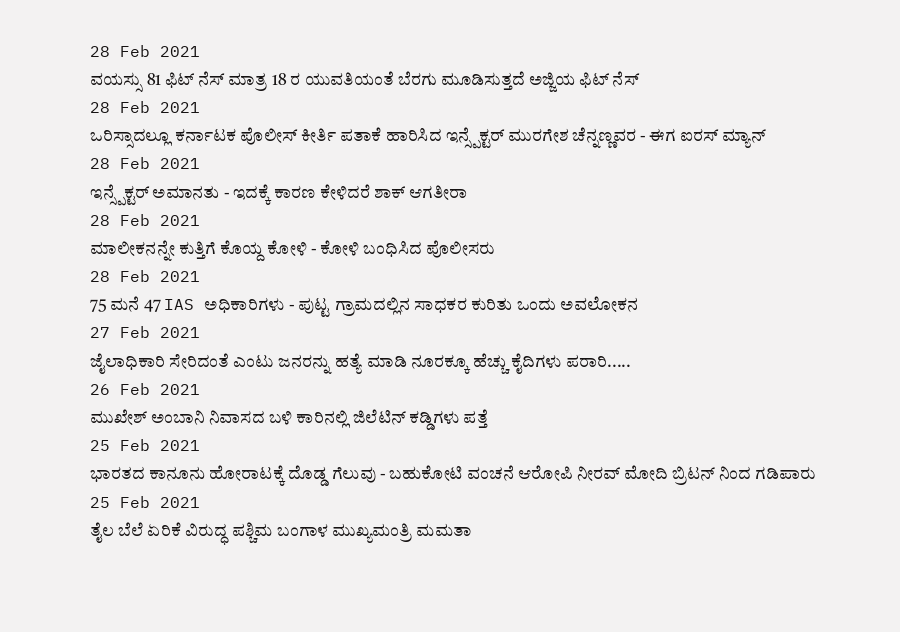28 Feb 2021
ವಯಸ್ಸು 81 ಫಿಟ್ ನೆಸ್ ಮಾತ್ರ 18 ರ ಯುವತಿಯಂತೆ ಬೆರಗು ಮೂಡಿಸುತ್ತದೆ ಅಜ್ಜಿಯ ಫಿಟ್ ನೆಸ್
28 Feb 2021
ಒರಿಸ್ಸಾದಲ್ಲೂ ಕರ್ನಾಟಕ ಪೊಲೀಸ್ ಕೀರ್ತಿ ಪತಾಕೆ ಹಾರಿಸಿದ ಇನ್ಸ್ಪೆಕ್ಟರ್ ಮುರಗೇಶ ಚೆನ್ನಣ್ಣವರ - ಈಗ ಐರಸ್ ಮ್ಯಾನ್
28 Feb 2021
ಇನ್ಸ್ಪೆಕ್ಟರ್ ಅಮಾನತು - ಇದಕ್ಕೆ ಕಾರಣ ಕೇಳಿದರೆ ಶಾಕ್ ಆಗತೀರಾ
28 Feb 2021
ಮಾಲೀಕನನ್ನೇ ಕುತ್ತಿಗೆ ಕೊಯ್ದ ಕೋಳಿ - ಕೋಳಿ ಬಂಧಿಸಿದ ಪೊಲೀಸರು
28 Feb 2021
75 ಮನೆ 47 IAS ಅಧಿಕಾರಿಗಳು - ಪುಟ್ಟ ಗ್ರಾಮದಲ್ಲಿನ ಸಾಧಕರ ಕುರಿತು ಒಂದು ಅವಲೋಕನ
27 Feb 2021
ಜೈಲಾಧಿಕಾರಿ ಸೇರಿದಂತೆ ಎಂಟು ಜನರನ್ನು ಹತ್ಯೆ ಮಾಡಿ ನೂರಕ್ಕೂ ಹೆಚ್ಚು ಕೈದಿಗಳು ಪರಾರಿ.....
26 Feb 2021
ಮುಖೇಶ್ ಅಂಬಾನಿ ನಿವಾಸದ ಬಳಿ ಕಾರಿನಲ್ಲಿ ಜಿಲೆಟಿನ್ ಕಡ್ಡಿಗಳು ಪತ್ತೆ
25 Feb 2021
ಭಾರತದ ಕಾನೂನು ಹೋರಾಟಕ್ಕೆ ದೊಡ್ಡ ಗೆಲುವು - ಬಹುಕೋಟಿ ವಂಚನೆ ಆರೋಪಿ ನೀರವ್ ಮೋದಿ ಬ್ರಿಟನ್ ನಿಂದ ಗಡಿಪಾರು
25 Feb 2021
ತೈಲ ಬೆಲೆ ಏರಿಕೆ ವಿರುದ್ಧ ಪಶ್ಚಿಮ ಬಂಗಾಳ ಮುಖ್ಯಮಂತ್ರಿ ಮಮತಾ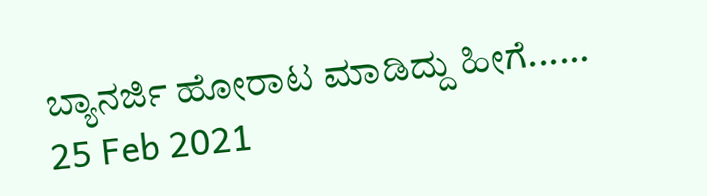ಬ್ಯಾನರ್ಜಿ ಹೋರಾಟ ಮಾಡಿದ್ದು ಹೀಗೆ......
25 Feb 2021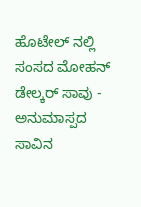ಹೊಟೇಲ್ ನಲ್ಲಿ ಸಂಸದ ಮೋಹನ್ ಡೇಲ್ಕರ್ ಸಾವು - ಅನುಮಾಸ್ಪದ ಸಾವಿನ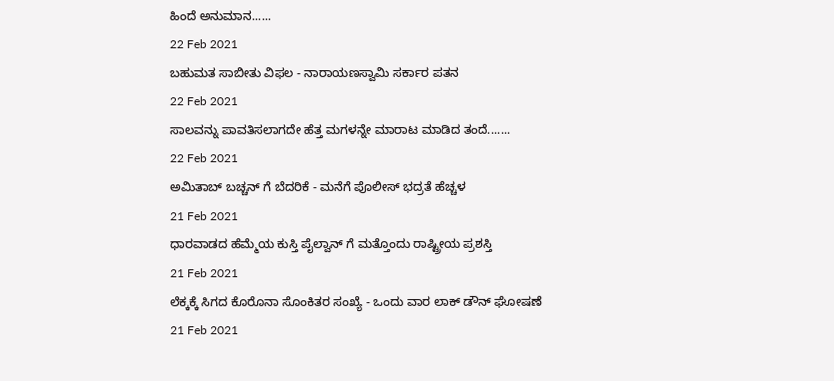ಹಿಂದೆ ಅನುಮಾನ......
22 Feb 2021
ಬಹುಮತ ಸಾಬೀತು ವಿಫಲ - ನಾರಾಯಣಸ್ವಾಮಿ ಸರ್ಕಾರ ಪತನ
22 Feb 2021
ಸಾಲವನ್ನು ಪಾವತಿಸಲಾಗದೇ ಹೆತ್ತ ಮಗಳನ್ನೇ ಮಾರಾಟ ಮಾಡಿದ ತಂದೆ.......
22 Feb 2021
ಅಮಿತಾಬ್ ಬಚ್ಚನ್ ಗೆ ಬೆದರಿಕೆ - ಮನೆಗೆ ಪೊಲೀಸ್ ಭದ್ರತೆ ಹೆಚ್ಚಳ
21 Feb 2021
ಧಾರವಾಡದ ಹೆಮ್ಮೆಯ ಕುಸ್ತಿ ಪೈಲ್ವಾನ್ ಗೆ ಮತ್ತೊಂದು ರಾಷ್ಟ್ರೀಯ ಪ್ರಶಸ್ತಿ
21 Feb 2021
ಲೆಕ್ಕಕ್ಕೆ ಸಿಗದ ಕೊರೊನಾ ಸೊಂಕಿತರ ಸಂಖ್ಯೆ - ಒಂದು ವಾರ ಲಾಕ್ ಡೌನ್ ಘೋಷಣೆ
21 Feb 2021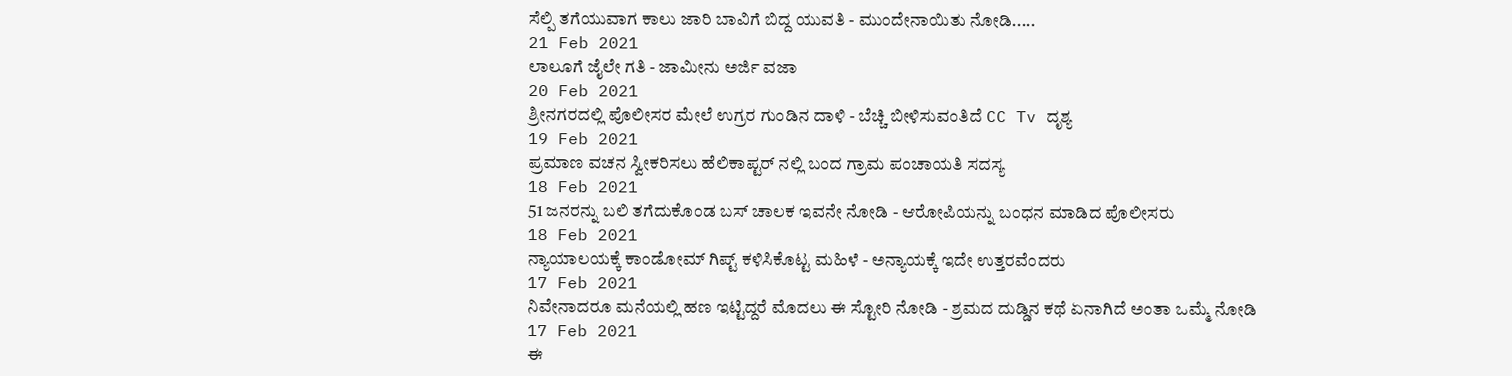ಸೆಲ್ಪಿ ತಗೆಯುವಾಗ ಕಾಲು ಜಾರಿ ಬಾವಿಗೆ ಬಿದ್ದ ಯುವತಿ - ಮುಂದೇನಾಯಿತು ನೋಡಿ.....
21 Feb 2021
ಲಾಲೂಗೆ ಜೈಲೇ ಗತಿ - ಜಾಮೀನು ಅರ್ಜಿ ವಜಾ
20 Feb 2021
ಶ್ರೀನಗರದಲ್ಲಿ ಪೊಲೀಸರ ಮೇಲೆ ಉಗ್ರರ ಗುಂಡಿನ ದಾಳಿ - ಬೆಚ್ಚಿ ಬೀಳಿಸುವಂತಿದೆ CC Tv ದೃಶ್ಯ
19 Feb 2021
ಪ್ರಮಾಣ ವಚನ ಸ್ವೀಕರಿಸಲು ಹೆಲಿಕಾಪ್ಟರ್ ನಲ್ಲಿ ಬಂದ ಗ್ರಾಮ ಪಂಚಾಯತಿ ಸದಸ್ಯ
18 Feb 2021
51 ಜನರನ್ನು ಬಲಿ ತಗೆದುಕೊಂಡ ಬಸ್ ಚಾಲಕ ಇವನೇ ನೋಡಿ - ಆರೋಪಿಯನ್ನು ಬಂಧನ ಮಾಡಿದ ಪೊಲೀಸರು
18 Feb 2021
ನ್ಯಾಯಾಲಯಕ್ಕೆ ಕಾಂಡೋಮ್ ಗಿಪ್ಟ್ ಕಳಿಸಿಕೊಟ್ಟ ಮಹಿಳೆ - ಅನ್ಯಾಯಕ್ಕೆ ಇದೇ ಉತ್ತರವೆಂದರು
17 Feb 2021
ನಿವೇನಾದರೂ ಮನೆಯಲ್ಲಿ ಹಣ ಇಟ್ಟಿದ್ದರೆ ಮೊದಲು ಈ ಸ್ಟೋರಿ ನೋಡಿ - ಶ್ರಮದ ದುಡ್ಡಿನ ಕಥೆ ಏನಾಗಿದೆ ಅಂತಾ ಒಮ್ಮೆ ನೋಡಿ
17 Feb 2021
ಈ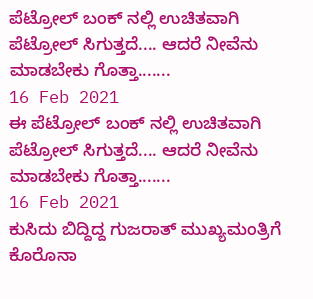ಪೆಟ್ರೋಲ್ ಬಂಕ್ ನಲ್ಲಿ ಉಚಿತವಾಗಿ ಪೆಟ್ರೋಲ್ ಸಿಗುತ್ತದೆ.... ಆದರೆ ನೀವೆನು ಮಾಡಬೇಕು ಗೊತ್ತಾ.......
16 Feb 2021
ಈ ಪೆಟ್ರೋಲ್ ಬಂಕ್ ನಲ್ಲಿ ಉಚಿತವಾಗಿ ಪೆಟ್ರೋಲ್ ಸಿಗುತ್ತದೆ.... ಆದರೆ ನೀವೆನು ಮಾಡಬೇಕು ಗೊತ್ತಾ.......
16 Feb 2021
ಕುಸಿದು ಬಿದ್ದಿದ್ದ ಗುಜರಾತ್ ಮುಖ್ಯಮಂತ್ರಿಗೆ ಕೊರೊನಾ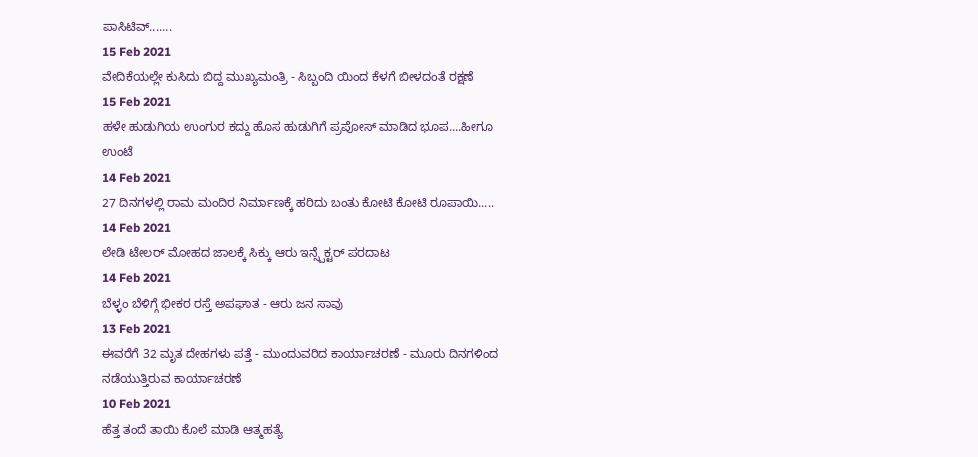ಪಾಸಿಟಿವ್.......
15 Feb 2021
ವೇದಿಕೆಯಲ್ಲೇ ಕುಸಿದು ಬಿದ್ದ ಮುಖ್ಯಮಂತ್ರಿ - ಸಿಬ್ಬಂದಿ ಯಿಂದ ಕೆಳಗೆ ಬೀಳದಂತೆ ರಕ್ಷಣೆ
15 Feb 2021
ಹಳೇ ಹುಡುಗಿಯ ಉಂಗುರ ಕದ್ದು ಹೊಸ ಹುಡುಗಿಗೆ ಪ್ರಪೋಸ್ ಮಾಡಿದ ಭೂಪ....ಹೀಗೂ ಉಂಟೆ
14 Feb 2021
27 ದಿನಗಳಲ್ಲಿ ರಾಮ ಮಂದಿರ ನಿರ್ಮಾಣಕ್ಕೆ ಹರಿದು ಬಂತು ಕೋಟಿ ಕೋಟಿ ರೂಪಾಯಿ.....
14 Feb 2021
ಲೇಡಿ ಟೇಲರ್ ಮೋಹದ ಜಾಲಕ್ಕೆ ಸಿಕ್ಕು ಆರು ಇನ್ಸ್ಪೆಕ್ಟರ್ ಪರದಾಟ
14 Feb 2021
ಬೆಳ್ಳಂ ಬೆಳಿಗ್ಗೆ ಭೀಕರ ರಸ್ತೆ ಅಪಘಾತ - ಆರು ಜನ ಸಾವು
13 Feb 2021
ಈವರೆಗೆ 32 ಮೃತ ದೇಹಗಳು ಪತ್ತೆ - ಮುಂದುವರಿದ ಕಾರ್ಯಾಚರಣೆ - ಮೂರು ದಿನಗಳಿಂದ ನಡೆಯುತ್ತಿರುವ ಕಾರ್ಯಾಚರಣೆ
10 Feb 2021
ಹೆತ್ತ ತಂದೆ ತಾಯಿ ಕೊಲೆ ಮಾಡಿ ಆತ್ಮಹತ್ಯೆ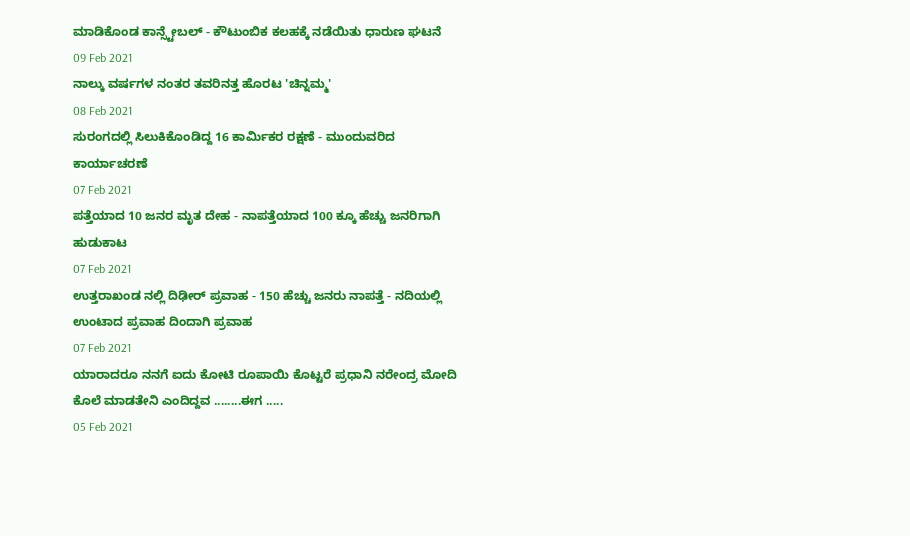ಮಾಡಿಕೊಂಡ ಕಾನ್ಸ್ಟೇಬಲ್ - ಕೌಟುಂಬಿಕ ಕಲಹಕ್ಕೆ ನಡೆಯಿತು ಧಾರುಣ ಘಟನೆ
09 Feb 2021
ನಾಲ್ಕು ವರ್ಷಗಳ ನಂತರ ತವರಿನತ್ತ ಹೊರಟ 'ಚಿನ್ನಮ್ಮ'
08 Feb 2021
ಸುರಂಗದಲ್ಲಿ ಸಿಲುಕಿಕೊಂಡಿದ್ದ 16 ಕಾರ್ಮಿಕರ ರಕ್ಷಣೆ - ಮುಂದುವರಿದ ಕಾರ್ಯಾಚರಣೆ
07 Feb 2021
ಪತ್ತೆಯಾದ 10 ಜನರ ಮೃತ ದೇಹ - ನಾಪತ್ತೆಯಾದ 100 ಕ್ಕೂ ಹೆಚ್ಚು ಜನರಿಗಾಗಿ ಹುಡುಕಾಟ
07 Feb 2021
ಉತ್ತರಾಖಂಡ ನಲ್ಲಿ ದಿಢೀರ್ ಪ್ರವಾಹ - 150 ಹೆಚ್ಚು ಜನರು ನಾಪತ್ತೆ - ನದಿಯಲ್ಲಿ ಉಂಟಾದ ಪ್ರವಾಹ ದಿಂದಾಗಿ ಪ್ರವಾಹ
07 Feb 2021
ಯಾರಾದರೂ ನನಗೆ ಐದು ಕೋಟಿ ರೂಪಾಯಿ ಕೊಟ್ಟರೆ ಪ್ರಧಾನಿ ನರೇಂದ್ರ ಮೋದಿ ಕೊಲೆ ಮಾಡತೇನಿ ಎಂದಿದ್ದವ ........ಈಗ .....
05 Feb 2021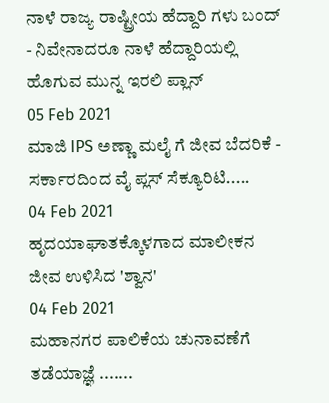ನಾಳೆ ರಾಜ್ಯ ರಾಷ್ಟ್ರೀಯ ಹೆದ್ದಾರಿ ಗಳು ಬಂದ್ - ನಿವೇನಾದರೂ ನಾಳೆ ಹೆದ್ದಾರಿಯಲ್ಲಿ ಹೊಗುವ ಮುನ್ನ ಇರಲಿ ಪ್ಲಾನ್
05 Feb 2021
ಮಾಜಿ IPS ಅಣ್ಣಾ ಮಲೈ ಗೆ ಜೀವ ಬೆದರಿಕೆ - ಸರ್ಕಾರದಿಂದ ವೈ ಪ್ಲಸ್ ಸೆಕ್ಯೂರಿಟಿ.....
04 Feb 2021
ಹೃದಯಾಘಾತಕ್ಕೊಳಗಾದ ಮಾಲೀಕನ ಜೀವ ಉಳಿಸಿದ 'ಶ್ವಾನ'
04 Feb 2021
ಮಹಾನಗರ ಪಾಲಿಕೆಯ ಚುನಾವಣೆಗೆ ತಡೆಯಾಜ್ಞೆ .......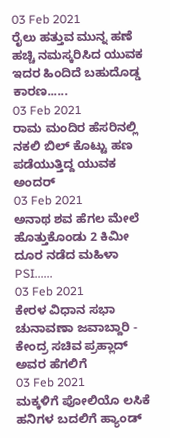03 Feb 2021
ರೈಲು ಹತ್ತುವ ಮುನ್ನ ಹಣೆ ಹಚ್ಚಿ ನಮಸ್ಕರಿಸಿದ ಯುವಕ ಇದರ ಹಿಂದಿದೆ ಬಹುದೊಡ್ಡ ಕಾರಣ......
03 Feb 2021
ರಾಮ ಮಂದಿರ ಹೆಸರಿನಲ್ಲಿ ನಕಲಿ ಬಿಲ್ ಕೊಟ್ಟು ಹಣ ಪಡೆಯುತ್ತಿದ್ದ ಯುವಕ ಅಂದರ್
03 Feb 2021
ಅನಾಥ ಶವ ಹೆಗಲ ಮೇಲೆ ಹೊತ್ತುಕೊಂಡು 2 ಕಿಮೀ ದೂರ ನಡೆದ ಮಹಿಳಾ PSI......
03 Feb 2021
ಕೇರಳ ವಿಧಾನ ಸಭಾ ಚುನಾವಣಾ ಜವಾಬ್ದಾರಿ - ಕೇಂದ್ರ ಸಚಿವ ಪ್ರಹ್ಲಾದ್ ಅವರ ಹೆಗಲಿಗೆ
03 Feb 2021
ಮಕ್ಕಳಿಗೆ ಪೋಲಿಯೊ ಲಸಿಕೆ ಹನಿಗಳ ಬದಲಿಗೆ ಹ್ಯಾಂಡ್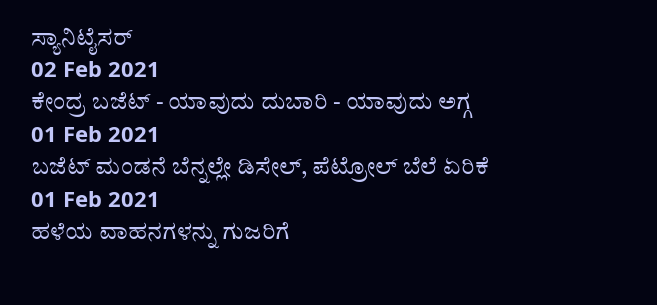ಸ್ಯಾನಿಟೈಸರ್
02 Feb 2021
ಕೇಂದ್ರ ಬಜೆಟ್ - ಯಾವುದು ದುಬಾರಿ - ಯಾವುದು ಅಗ್ಗ
01 Feb 2021
ಬಜೆಟ್ ಮಂಡನೆ ಬೆನ್ನಲ್ಲೇ ಡಿಸೇಲ್, ಪೆಟ್ರೋಲ್ ಬೆಲೆ ಏರಿಕೆ
01 Feb 2021
ಹಳೆಯ ವಾಹನಗಳನ್ನು ಗುಜರಿಗೆ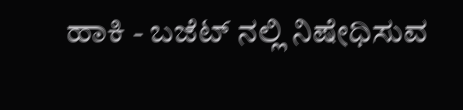ಹಾಕಿ - ಬಜೆಟ್ ನಲ್ಲಿ ನಿಷೇಧಿಸುವ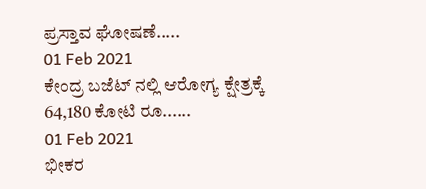ಪ್ರಸ್ತಾವ ಘೋಷಣೆ.....
01 Feb 2021
ಕೇಂದ್ರ ಬಜೆಟ್ ನಲ್ಲಿ ಆರೋಗ್ಯ ಕ್ಷೇತ್ರಕ್ಕೆ 64,180 ಕೋಟಿ ರೂ......
01 Feb 2021
ಭೀಕರ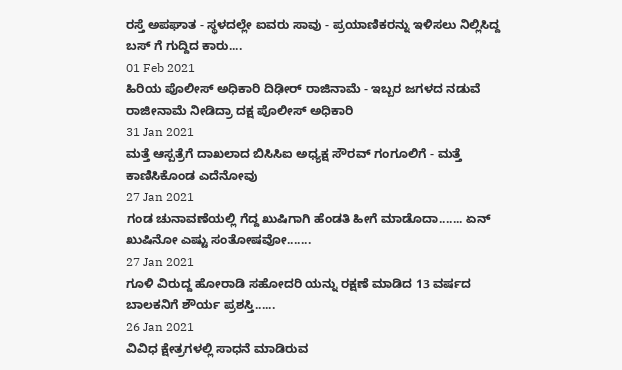ರಸ್ತೆ ಅಪಘಾತ - ಸ್ಥಳದಲ್ಲೇ ಐವರು ಸಾವು - ಪ್ರಯಾಣಿಕರನ್ನು ಇಳಿಸಲು ನಿಲ್ಲಿಸಿದ್ದ ಬಸ್ ಗೆ ಗುದ್ದಿದ ಕಾರು....
01 Feb 2021
ಹಿರಿಯ ಪೊಲೀಸ್ ಅಧಿಕಾರಿ ದಿಢೀರ್ ರಾಜಿನಾಮೆ - ಇಬ್ಬರ ಜಗಳದ ನಡುವೆ ರಾಜೀನಾಮೆ ನೀಡಿದ್ರಾ ದಕ್ಷ ಪೊಲೀಸ್ ಅಧಿಕಾರಿ
31 Jan 2021
ಮತ್ತೆ ಆಸ್ಪತ್ರೆಗೆ ದಾಖಲಾದ ಬಿಸಿಸಿಐ ಅಧ್ಯಕ್ಷ ಸೌರವ್ ಗಂಗೂಲಿಗೆ - ಮತ್ತೆ ಕಾಣಿಸಿಕೊಂಡ ಎದೆನೋವು
27 Jan 2021
ಗಂಡ ಚುನಾವಣೆಯಲ್ಲಿ ಗೆದ್ದ ಖುಷಿಗಾಗಿ ಹೆಂಡತಿ ಹೀಗೆ ಮಾಡೊದಾ....... ಏನ್ ಖುಷಿನೋ ಎಷ್ಟು ಸಂತೋಷವೋ.......
27 Jan 2021
ಗೂಳಿ ವಿರುದ್ದ ಹೋರಾಡಿ ಸಹೋದರಿ ಯನ್ನು ರಕ್ಷಣೆ ಮಾಡಿದ 13 ವರ್ಷದ ಬಾಲಕನಿಗೆ ಶೌರ್ಯ ಪ್ರಶಸ್ತಿ......
26 Jan 2021
ವಿವಿಧ ಕ್ಷೇತ್ರಗಳಲ್ಲಿ ಸಾಧನೆ ಮಾಡಿರುವ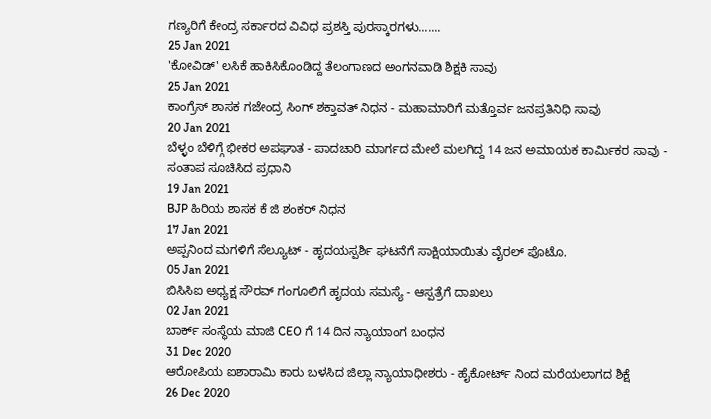ಗಣ್ಯರಿಗೆ ಕೇಂದ್ರ ಸರ್ಕಾರದ ವಿವಿಧ ಪ್ರಶಸ್ತಿ ಪುರಸ್ಕಾರಗಳು.......
25 Jan 2021
'ಕೋವಿಡ್' ಲಸಿಕೆ ಹಾಕಿಸಿಕೊಂಡಿದ್ದ ತೆಲಂಗಾಣದ ಅಂಗನವಾಡಿ ಶಿಕ್ಷಕಿ ಸಾವು
25 Jan 2021
ಕಾಂಗ್ರೆಸ್ ಶಾಸಕ ಗಜೇಂದ್ರ ಸಿಂಗ್ ಶಕ್ತಾವತ್ ನಿಧನ - ಮಹಾಮಾರಿಗೆ ಮತ್ತೊರ್ವ ಜನಪ್ರತಿನಿಧಿ ಸಾವು
20 Jan 2021
ಬೆಳ್ಳಂ ಬೆಳಿಗ್ಗೆ ಭೀಕರ ಅಪಘಾತ - ಪಾದಚಾರಿ ಮಾರ್ಗದ ಮೇಲೆ ಮಲಗಿದ್ದ 14 ಜನ ಅಮಾಯಕ ಕಾರ್ಮಿಕರ ಸಾವು - ಸಂತಾಪ ಸೂಚಿಸಿದ ಪ್ರಧಾನಿ
19 Jan 2021
BJP ಹಿರಿಯ ಶಾಸಕ ಕೆ ಜಿ ಶಂಕರ್ ನಿಧನ
17 Jan 2021
ಅಪ್ಪನಿಂದ ಮಗಳಿಗೆ ಸೆಲ್ಯೂಟ್ - ಹೃದಯಸ್ಪರ್ಶಿ ಘಟನೆಗೆ ಸಾಕ್ಷಿಯಾಯಿತು ವೈರಲ್ ಪೊಟೊ.
05 Jan 2021
ಬಿಸಿಸಿಐ ಅಧ್ಯಕ್ಷ ಸೌರವ್ ಗಂಗೂಲಿಗೆ ಹೃದಯ ಸಮಸ್ಯೆ - ಆಸ್ಪತ್ರೆಗೆ ದಾಖಲು
02 Jan 2021
ಬಾರ್ಕ್ ಸಂಸ್ಥೆಯ ಮಾಜಿ CEO ಗೆ 14 ದಿನ ನ್ಯಾಯಾಂಗ ಬಂಧನ
31 Dec 2020
ಆರೋಪಿಯ ಐಶಾರಾಮಿ ಕಾರು ಬಳಸಿದ ಜಿಲ್ಲಾ ನ್ಯಾಯಾಧೀಶರು - ಹೈಕೋರ್ಟ್ ನಿಂದ ಮರೆಯಲಾಗದ ಶಿಕ್ಷೆ
26 Dec 2020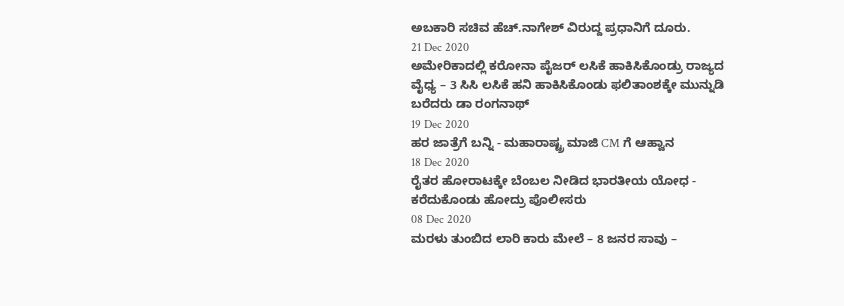ಅಬಕಾರಿ ಸಚಿವ ಹೆಚ್.ನಾಗೇಶ್ ವಿರುದ್ದ ಪ್ರಧಾನಿಗೆ ದೂರು.
21 Dec 2020
ಅಮೇರಿಕಾದಲ್ಲಿ ಕರೋನಾ ಪೈಜರ್ ಲಸಿಕೆ ಹಾಕಿಸಿಕೊಂಡ್ರು ರಾಜ್ಯದ ವೈಧ್ಯ – 3 ಸಿಸಿ ಲಸಿಕೆ ಹನಿ ಹಾಕಿಸಿಕೊಂಡು ಫಲಿತಾಂಶಕ್ಕೇ ಮುನ್ನುಡಿ ಬರೆದರು ಡಾ ರಂಗನಾಥ್
19 Dec 2020
ಹರ ಜಾತ್ರೆಗೆ ಬನ್ನಿ - ಮಹಾರಾಷ್ಟ್ರ ಮಾಜಿ CM ಗೆ ಆಹ್ವಾನ
18 Dec 2020
ರೈತರ ಹೋರಾಟಕ್ಕೇ ಬೆಂಬಲ ನೀಡಿದ ಭಾರತೀಯ ಯೋಧ - ಕರೆದುಕೊಂಡು ಹೋದ್ರು ಪೊಲೀಸರು
08 Dec 2020
ಮರಳು ತುಂಬಿದ ಲಾರಿ ಕಾರು ಮೇಲೆ – 8 ಜನರ ಸಾವು –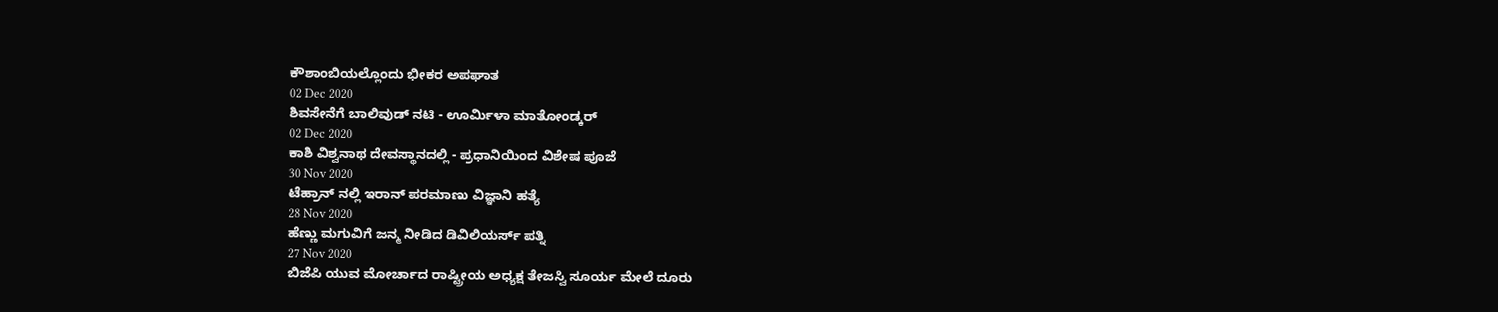ಕೌಶಾಂಬಿಯಲ್ಲೊಂದು ಭೀಕರ ಅಪಘಾತ
02 Dec 2020
ಶಿವಸೇನೆಗೆ ಬಾಲಿವುಡ್ ನಟಿ - ಊರ್ಮಿಳಾ ಮಾತೋಂಡ್ಕರ್
02 Dec 2020
ಕಾಶಿ ವಿಶ್ವನಾಥ ದೇವಸ್ಥಾನದಲ್ಲಿ - ಪ್ರಧಾನಿಯಿಂದ ವಿಶೇಷ ಪೂಜೆ
30 Nov 2020
ಟೆಹ್ರಾನ್ ನಲ್ಲಿ ಇರಾನ್ ಪರಮಾಣು ವಿಜ್ಞಾನಿ ಹತ್ಯೆ
28 Nov 2020
ಹೆಣ್ಣು ಮಗುವಿಗೆ ಜನ್ಮ ನೀಡಿದ ಡಿವಿಲಿಯರ್ಸ್ ಪತ್ನಿ
27 Nov 2020
ಬಿಜೆಪಿ ಯುವ ಮೋರ್ಚಾದ ರಾಷ್ಟ್ರೀಯ ಅಧ್ಯಕ್ಷ ತೇಜಸ್ವಿ ಸೂರ್ಯ ಮೇಲೆ ದೂರು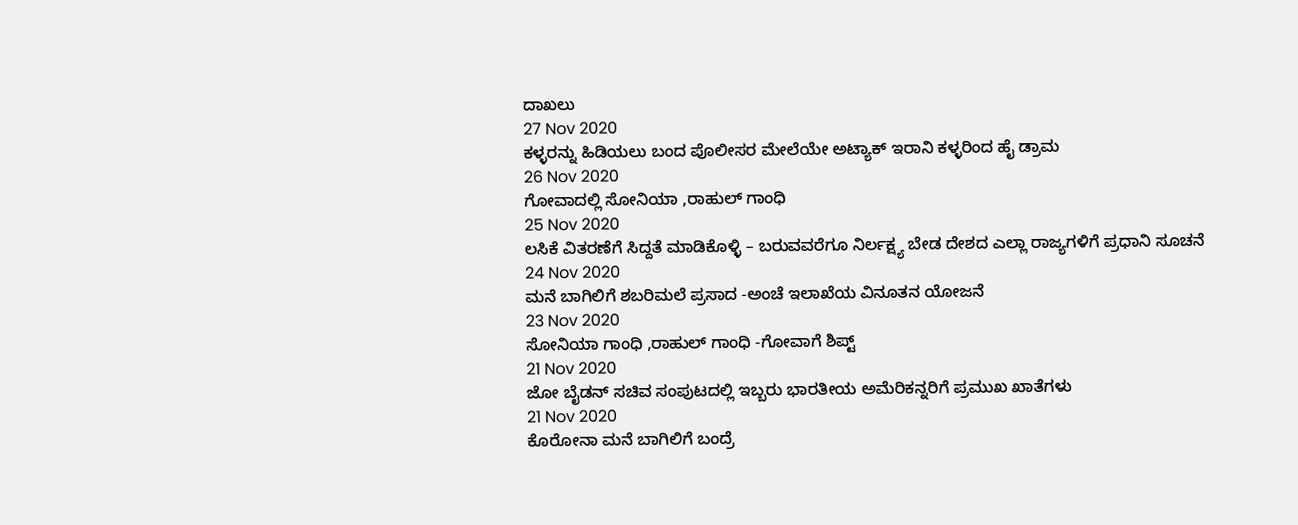ದಾಖಲು
27 Nov 2020
ಕಳ್ಳರನ್ನು ಹಿಡಿಯಲು ಬಂದ ಪೊಲೀಸರ ಮೇಲೆಯೇ ಅಟ್ಯಾಕ್ ಇರಾನಿ ಕಳ್ಳರಿಂದ ಹೈ ಡ್ರಾಮ
26 Nov 2020
ಗೋವಾದಲ್ಲಿ ಸೋನಿಯಾ ,ರಾಹುಲ್ ಗಾಂಧಿ
25 Nov 2020
ಲಸಿಕೆ ವಿತರಣೆಗೆ ಸಿದ್ದತೆ ಮಾಡಿಕೊಳ್ಳಿ – ಬರುವವರೆಗೂ ನಿರ್ಲಕ್ಷ್ಯ ಬೇಡ ದೇಶದ ಎಲ್ಲಾ ರಾಜ್ಯಗಳಿಗೆ ಪ್ರಧಾನಿ ಸೂಚನೆ
24 Nov 2020
ಮನೆ ಬಾಗಿಲಿಗೆ ಶಬರಿಮಲೆ ಪ್ರಸಾದ -ಅಂಚೆ ಇಲಾಖೆಯ ವಿನೂತನ ಯೋಜನೆ
23 Nov 2020
ಸೋನಿಯಾ ಗಾಂಧಿ ,ರಾಹುಲ್ ಗಾಂಧಿ -ಗೋವಾಗೆ ಶಿಪ್ಟ್
21 Nov 2020
ಜೋ ಬೈಡನ್ ಸಚಿವ ಸಂಪುಟದಲ್ಲಿ ಇಬ್ಬರು ಭಾರತೀಯ ಅಮೆರಿಕನ್ನರಿಗೆ ಪ್ರಮುಖ ಖಾತೆಗಳು
21 Nov 2020
ಕೊರೋನಾ ಮನೆ ಬಾಗಿಲಿಗೆ ಬಂದ್ರೆ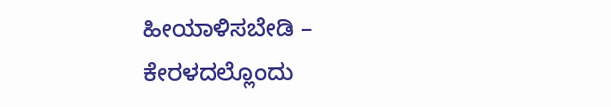ಹೀಯಾಳಿಸಬೇಡಿ – ಕೇರಳದಲ್ಲೊಂದು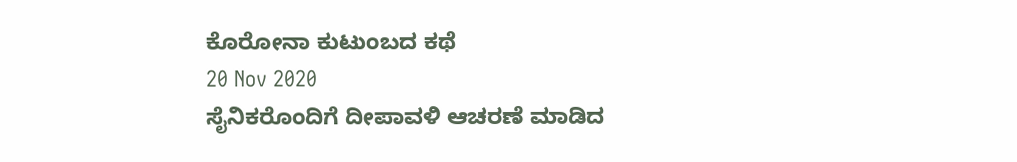ಕೊರೋನಾ ಕುಟುಂಬದ ಕಥೆ
20 Nov 2020
ಸೈನಿಕರೊಂದಿಗೆ ದೀಪಾವಳಿ ಆಚರಣೆ ಮಾಡಿದ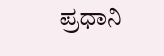ಪ್ರಧಾನಿ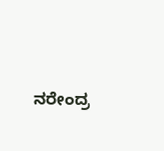ನರೇಂದ್ರ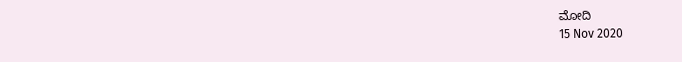ಮೋದಿ
15 Nov 2020